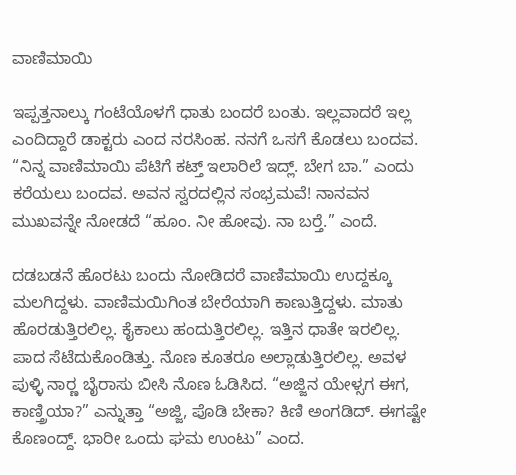ವಾಣಿಮಾಯಿ

ಇಪ್ಪತ್ತನಾಲ್ಕು ಗಂಟೆಯೊಳಗೆ ಧಾತು ಬಂದರೆ ಬಂತು. ಇಲ್ಲವಾದರೆ ಇಲ್ಲ ಎಂದಿದ್ದಾರೆ ಡಾಕ್ಟರು ಎಂದ ನರಸಿಂಹ. ನನಗೆ ಒಸಗೆ ಕೊಡಲು ಬಂದವ. “ನಿನ್ನ ವಾಣಿಮಾಯಿ ಪೆಟಿಗೆ ಕಟ್ತ್ ಇಲಾರಿಲೆ ಇದ್ಲ್. ಬೇಗ ಬಾ.” ಎಂದು ಕರೆಯಲು ಬಂದವ. ಅವನ ಸ್ವರದಲ್ಲಿನ ಸಂಭ್ರಮವೆ! ನಾನವನ ಮುಖವನ್ನೇ ನೋಡದೆ “ಹೂಂ. ನೀ ಹೋವು. ನಾ ಬರ್‍ತೆ.” ಎಂದೆ.

ದಡಬಡನೆ ಹೊರಟು ಬಂದು ನೋಡಿದರೆ ವಾಣಿಮಾಯಿ ಉದ್ದಕ್ಕೂ ಮಲಗಿದ್ದಳು. ವಾಣಿಮಯಿಗಿಂತ ಬೇರೆಯಾಗಿ ಕಾಣುತ್ತಿದ್ದಳು. ಮಾತು ಹೊರಡುತ್ತಿರಲಿಲ್ಲ. ಕೈಕಾಲು ಹಂದುತ್ತಿರಲಿಲ್ಲ. ಇತ್ತಿನ ಧಾತೇ ಇರಲಿಲ್ಲ. ಪಾದ ಸೆಟೆದುಕೊಂಡಿತ್ತು. ನೊಣ ಕೂತರೂ ಅಲ್ಲಾಡುತ್ತಿರಲಿಲ್ಲ. ಅವಳ ಪುಳ್ಳಿ ನಾರ್‍ಣ ಬೈರಾಸು ಬೀಸಿ ನೊಣ ಓಡಿಸಿದ. “ಅಜ್ಜಿನ ಯೇಳ್ಸಗ ಈಗ, ಕಾಣ್ತ್ರಿಯಾ?” ಎನ್ನುತ್ತಾ “ಅಜ್ಜಿ, ಪೊಡಿ ಬೇಕಾ? ಕಿಣಿ ಅಂಗಡಿದ್. ಈಗಷ್ಟೇ ಕೊಣಂದ್ದ್. ಭಾರೀ ಒಂದು ಘಮ ಉಂಟು” ಎಂದ.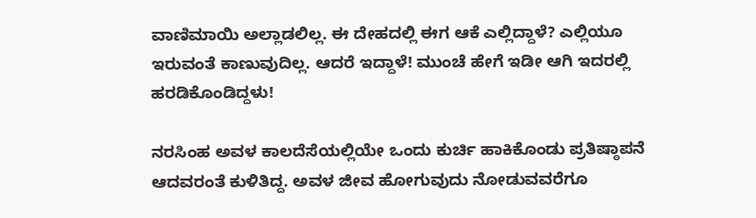ವಾಣಿಮಾಯಿ ಅಲ್ಲಾಡಲಿಲ್ಲ. ಈ ದೇಹದಲ್ಲಿ ಈಗ ಆಕೆ ಎಲ್ಲಿದ್ದಾಳೆ? ಎಲ್ಲಿಯೂ ಇರುವಂತೆ ಕಾಣುವುದಿಲ್ಲ. ಆದರೆ ಇದ್ದಾಳೆ! ಮುಂಚೆ ಹೇಗೆ ಇಡೀ ಆಗಿ ಇದರಲ್ಲಿ ಹರಡಿಕೊಂಡಿದ್ದಳು!

ನರಸಿಂಹ ಅವಳ ಕಾಲದೆಸೆಯಲ್ಲಿಯೇ ಒಂದು ಕುರ್ಚಿ ಹಾಕಿಕೊಂಡು ಪ್ರತಿಷ್ಠಾಪನೆ ಆದವರಂತೆ ಕುಳಿತಿದ್ದ. ಅವಳ ಜೀವ ಹೋಗುವುದು ನೋಡುವವರೆಗೂ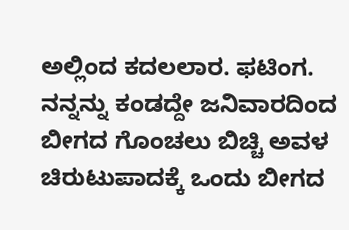ಅಲ್ಲಿಂದ ಕದಲಲಾರ. ಫಟಿಂಗ. ನನ್ನನ್ನು ಕಂಡದ್ದೇ ಜನಿವಾರದಿಂದ ಬೀಗದ ಗೊಂಚಲು ಬಿಚ್ಚಿ ಅವಳ ಚಿರುಟುಪಾದಕ್ಕೆ ಒಂದು ಬೀಗದ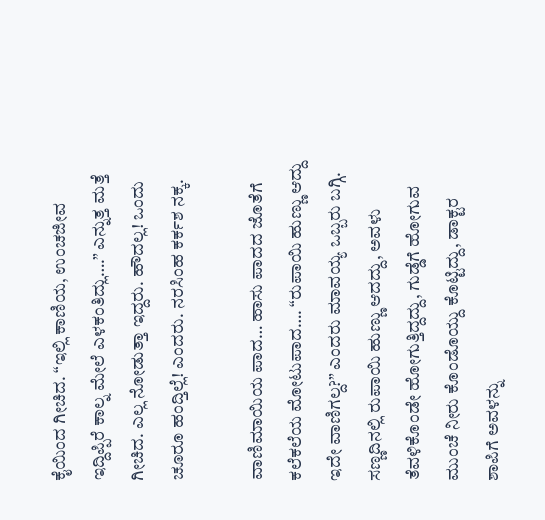ಕೈಯಿಂದ ಗೀಚಿದ. “ಇಲ್ಲಿ ಕಾಣಿಯ, ಉಂಚಜೀವ ಇದ್ದಿಪ್ಪಿರೆ ಕಾಲ್ನ ಮೇಲೆ ಎಳಕಂತಿದ್ಲು….” ಎನ್ನುತ್ತ ಮತ್ತೆ ಗೀಚಿದ. ಎಲ್ಲ ನೋಡುತ್ತಾ ಇದ್ದರು. ಹೌದಲ್ಲ! ಒಂದು ಚೂರೂ ಹಂದ್ತಿಲ್ಲೆ! ಎಂದರು. ನರಸಿಂಹ ಕರ್ಕಶ ನಕ್ಕ.

ವಾಣಿಮಾಯಿಯ ಪಾದ… ಹಾಸು ಪಾದದ ಜೊತೆಗೆ ಕಲೆಕಲೆಯ ಮೋಟುಪಾದ…. “ರುಪಾಯಿ ಹುಣ್ಣು ಆದ್ದು ಇದೇ ವಾಣಿಗಲ್ದ?” ಎಂದರು ಮಾವಯ್ಯ ಒಬ್ಬರು ಬಗ್ಗಿ. ಸಣ್ಣದಿನಲ್ಲಿ ರುಪಾಯಿ ಹುಣ್ಣು ಆದದ್ದು, ಅವಳು ತೆವಳಿಕೊಂಡೇ ಹೋಗುತ್ತಿದ್ದದ್ದು, ಗುಡ್ಡೆಗೆ ಹೋಗುವ ಮುಂಚೆ ನೀರು ಕೊಂಡೊಯ್ದು ಕೊಟ್ಟಿದ್ದು, ಡಾಕ್ಟರ ಶಾಪಿಗೆ ಅವಳನ್ನು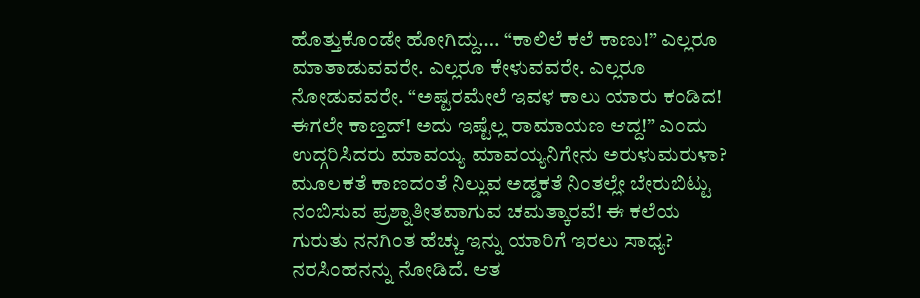ಹೊತ್ತುಕೊಂಡೇ ಹೋಗಿದ್ದು…. “ಕಾಲಿಲೆ ಕಲೆ ಕಾಣು!” ಎಲ್ಲರೂ ಮಾತಾಡುವವರೇ. ಎಲ್ಲರೂ ಕೇಳುವವರೇ. ಎಲ್ಲರೂ ನೋಡುವವರೇ. “ಅಷ್ಟರಮೇಲೆ ಇವಳ ಕಾಲು ಯಾರು ಕಂಡಿದ! ಈಗಲೇ ಕಾಣ್ತದ್! ಅದು ಇಷ್ಟೆಲ್ಲ ರಾಮಾಯಣ ಆದ್ದ!” ಎಂದು ಉದ್ಗರಿಸಿದರು ಮಾವಯ್ಯ ಮಾವಯ್ಯನಿಗೇನು ಅರುಳುಮರುಳಾ? ಮೂಲಕತೆ ಕಾಣದಂತೆ ನಿಲ್ಲುವ ಅಡ್ಡಕತೆ ನಿಂತಲ್ಲೇ ಬೇರುಬಿಟ್ಟು ನಂಬಿಸುವ ಪ್ರಶ್ನಾತೀತವಾಗುವ ಚಮತ್ಕಾರವೆ! ಈ ಕಲೆಯ ಗುರುತು ನನಗಿಂತ ಹೆಚ್ಚು ಇನ್ನು ಯಾರಿಗೆ ಇರಲು ಸಾಧ್ಯ? ನರಸಿಂಹನನ್ನು ನೋಡಿದೆ. ಆತ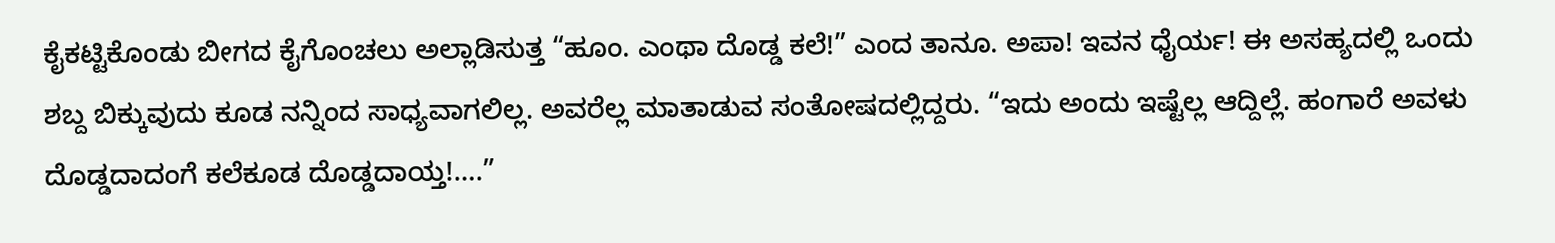ಕೈಕಟ್ಟಿಕೊಂಡು ಬೀಗದ ಕೈಗೊಂಚಲು ಅಲ್ಲಾಡಿಸುತ್ತ “ಹೂಂ. ಎಂಥಾ ದೊಡ್ಡ ಕಲೆ!” ಎಂದ ತಾನೂ. ಅಪಾ! ಇವನ ಧೈರ್ಯ! ಈ ಅಸಹ್ಯದಲ್ಲಿ ಒಂದು ಶಬ್ದ ಬಿಕ್ಕುವುದು ಕೂಡ ನನ್ನಿಂದ ಸಾಧ್ಯವಾಗಲಿಲ್ಲ. ಅವರೆಲ್ಲ ಮಾತಾಡುವ ಸಂತೋಷದಲ್ಲಿದ್ದರು. “ಇದು ಅಂದು ಇಷ್ಟೆಲ್ಲ ಆದ್ದಿಲ್ಲೆ. ಹಂಗಾರೆ ಅವಳು ದೊಡ್ಡದಾದಂಗೆ ಕಲೆಕೂಡ ದೊಡ್ಡದಾಯ್ತ!….”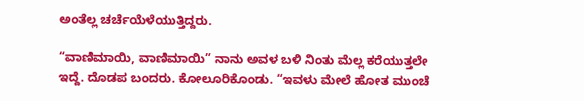ಅಂತೆಲ್ಲ ಚರ್ಚೆಯೆಳೆಯುತ್ತಿದ್ದರು.

“ವಾಣಿಮಾಯಿ, ವಾಣಿಮಾಯಿ” ನಾನು ಅವಳ ಬಳಿ ನಿಂತು ಮೆಲ್ಲ ಕರೆಯುತ್ತಲೇ ಇದ್ದೆ. ದೊಡಪ ಬಂದರು. ಕೋಲೂರಿಕೊಂಡು. “ಇವಳು ಮೇಲೆ ಹೋತ ಮುಂಚೆ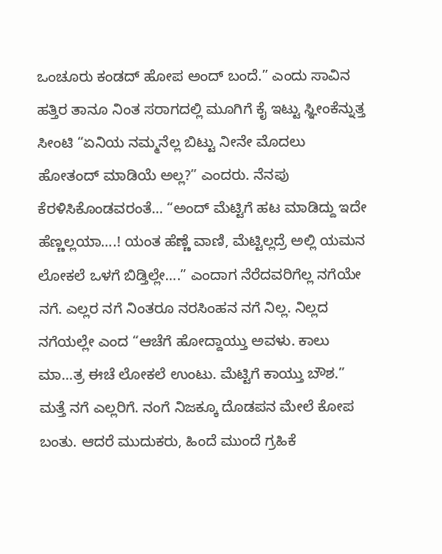ಒಂಚೂರು ಕಂಡದ್ ಹೋಪ ಅಂದ್ ಬಂದೆ.” ಎಂದು ಸಾವಿನ ಹತ್ತಿರ ತಾನೂ ನಿಂತ ಸರಾಗದಲ್ಲಿ ಮೂಗಿಗೆ ಕೈ ಇಟ್ಟು ಸ್ಞೀಂಕೆನ್ನುತ್ತ ಸೀಂಟಿ “ಏನಿಯ ನಮ್ಮನೆಲ್ಲ ಬಿಟ್ಟು ನೀನೇ ಮೊದಲು ಹೋತಂದ್ ಮಾಡಿಯೆ ಅಲ್ಲ?” ಎಂದರು. ನೆನಪು ಕೆರಳಿಸಿಕೊಂಡವರಂತೆ… “ಅಂದ್ ಮೆಟ್ಟಿಗೆ ಹಟ ಮಾಡಿದ್ದು ಇದೇ ಹೆಣ್ಣಲ್ಲಯಾ….! ಯಂತ ಹೆಣ್ಣೆ ವಾಣಿ, ಮೆಟ್ಟಿಲ್ಲದ್ರೆ ಅಲ್ಲಿ ಯಮನ ಲೋಕಲೆ ಒಳಗೆ ಬಿಡ್ತಿಲ್ಲೇ….” ಎಂದಾಗ ನೆರೆದವರಿಗೆಲ್ಲ ನಗೆಯೇ ನಗೆ. ಎಲ್ಲರ ನಗೆ ನಿಂತರೂ ನರಸಿಂಹನ ನಗೆ ನಿಲ್ಲ. ನಿಲ್ಲದ ನಗೆಯಲ್ಲೇ ಎಂದ “ಆಚೆಗೆ ಹೋದ್ದಾಯ್ತು ಅವಳು. ಕಾಲು ಮಾ…ತ್ರ ಈಚೆ ಲೋಕಲೆ ಉಂಟು. ಮೆಟ್ಟಿಗೆ ಕಾಯ್ತು ಬೌಶ.” ಮತ್ತೆ ನಗೆ ಎಲ್ಲರಿಗೆ. ನಂಗೆ ನಿಜಕ್ಕೂ ದೊಡಪನ ಮೇಲೆ ಕೋಪ ಬಂತು. ಆದರೆ ಮುದುಕರು, ಹಿಂದೆ ಮುಂದೆ ಗ್ರಹಿಕೆ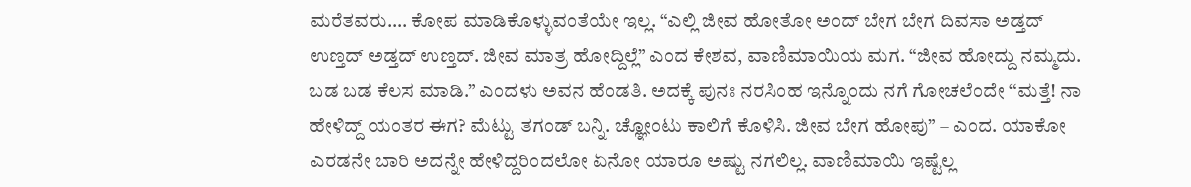ಮರೆತವರು…. ಕೋಪ ಮಾಡಿಕೊಳ್ಳುವಂತೆಯೇ ಇಲ್ಲ. “ಎಲ್ಲಿ ಜೀವ ಹೋತೋ ಅಂದ್ ಬೇಗ ಬೇಗ ದಿವಸಾ ಅಡ್ತದ್ ಉಣ್ತದ್ ಅಡ್ತದ್ ಉಣ್ತದ್. ಜೀವ ಮಾತ್ರ ಹೋದ್ದಿಲ್ಲೆ” ಎಂದ ಕೇಶವ, ವಾಣಿಮಾಯಿಯ ಮಗ. “ಜೀವ ಹೋದ್ದು ನಮ್ಮದು. ಬಡ ಬಡ ಕೆಲಸ ಮಾಡಿ.” ಎಂದಳು ಅವನ ಹೆಂಡತಿ. ಅದಕ್ಕೆ ಪುನಃ ನರಸಿಂಹ ಇನ್ನೊಂದು ನಗೆ ಗೋಚಲೆಂದೇ “ಮತ್ತೆ! ನಾ ಹೇಳಿದ್ದ್ ಯಂತರ ಈಗ? ಮೆಟ್ಟು ತಗಂಡ್ ಬನ್ನಿ. ಚ್ಞೋಂಟು ಕಾಲಿಗೆ ಕೊಳಿಸಿ. ಜೀವ ಬೇಗ ಹೋಪು” – ಎಂದ. ಯಾಕೋ ಎರಡನೇ ಬಾರಿ ಅದನ್ನೇ ಹೇಳಿದ್ದರಿಂದಲೋ ಏನೋ ಯಾರೂ ಅಷ್ಟು ನಗಲಿಲ್ಲ. ವಾಣಿಮಾಯಿ ಇಷ್ಟೆಲ್ಲ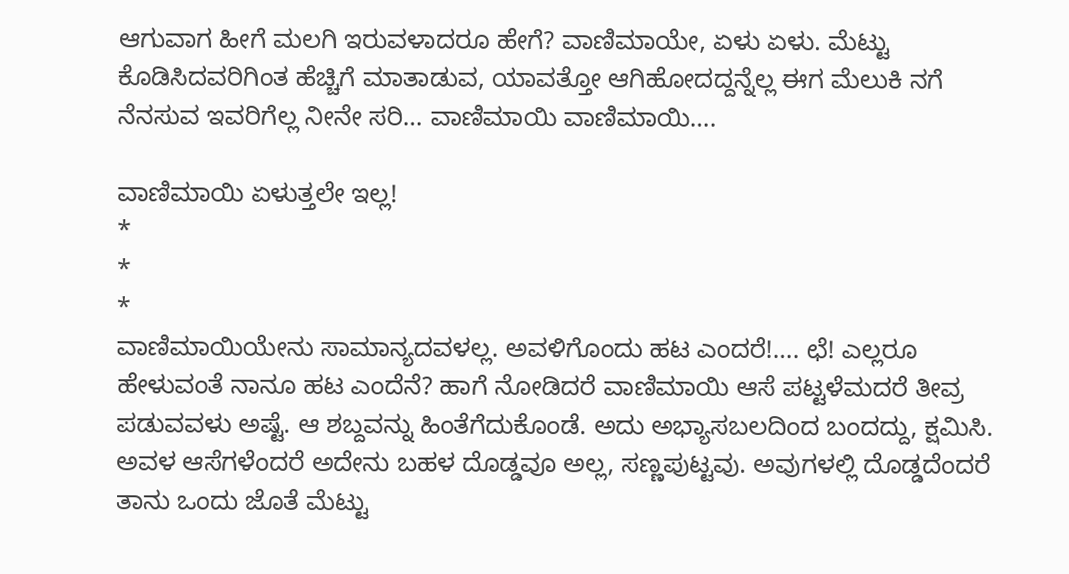ಆಗುವಾಗ ಹೀಗೆ ಮಲಗಿ ಇರುವಳಾದರೂ ಹೇಗೆ? ವಾಣಿಮಾಯೇ, ಏಳು ಏಳು. ಮೆಟ್ಟು ಕೊಡಿಸಿದವರಿಗಿಂತ ಹೆಚ್ಚಿಗೆ ಮಾತಾಡುವ, ಯಾವತ್ತೋ ಆಗಿಹೋದದ್ದನ್ನೆಲ್ಲ ಈಗ ಮೆಲುಕಿ ನಗೆ ನೆನಸುವ ಇವರಿಗೆಲ್ಲ ನೀನೇ ಸರಿ… ವಾಣಿಮಾಯಿ ವಾಣಿಮಾಯಿ….

ವಾಣಿಮಾಯಿ ಏಳುತ್ತಲೇ ಇಲ್ಲ!
*
*
*
ವಾಣಿಮಾಯಿಯೇನು ಸಾಮಾನ್ಯದವಳಲ್ಲ. ಅವಳಿಗೊಂದು ಹಟ ಎಂದರೆ!…. ಛೆ! ಎಲ್ಲರೂ ಹೇಳುವಂತೆ ನಾನೂ ಹಟ ಎಂದೆನೆ? ಹಾಗೆ ನೋಡಿದರೆ ವಾಣಿಮಾಯಿ ಆಸೆ ಪಟ್ಟಳೆಮದರೆ ತೀವ್ರ ಪಡುವವಳು ಅಷ್ಟೆ. ಆ ಶಬ್ದವನ್ನು ಹಿಂತೆಗೆದುಕೊಂಡೆ. ಅದು ಅಭ್ಯಾಸಬಲದಿಂದ ಬಂದದ್ದು, ಕ್ಷಮಿಸಿ. ಅವಳ ಆಸೆಗಳೆಂದರೆ ಅದೇನು ಬಹಳ ದೊಡ್ಡವೂ ಅಲ್ಲ, ಸಣ್ಣಪುಟ್ಟವು. ಅವುಗಳಲ್ಲಿ ದೊಡ್ಡದೆಂದರೆ ತಾನು ಒಂದು ಜೊತೆ ಮೆಟ್ಟು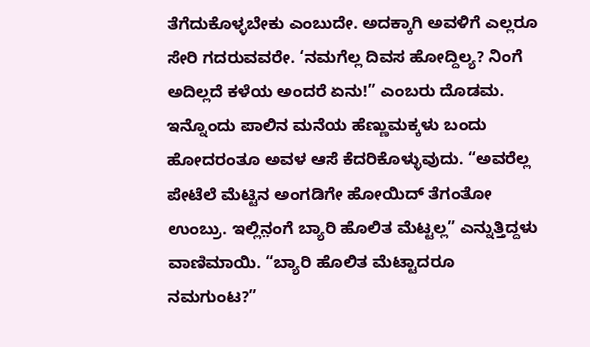ತೆಗೆದುಕೊಳ್ಳಬೇಕು ಎಂಬುದೇ. ಅದಕ್ಕಾಗಿ ಅವಳಿಗೆ ಎಲ್ಲರೂ ಸೇರಿ ಗದರುವವರೇ. ‘ನಮಗೆಲ್ಲ ದಿವಸ ಹೋದ್ದಿಲ್ಯ? ನಿಂಗೆ ಅದಿಲ್ಲದೆ ಕಳೆಯ ಅಂದರೆ ಏನು!” ಎಂಬರು ದೊಡಮ. ಇನ್ನೊಂದು ಪಾಲಿನ ಮನೆಯ ಹೆಣ್ಣುಮಕ್ಕಳು ಬಂದು ಹೋದರಂತೂ ಅವಳ ಆಸೆ ಕೆದರಿಕೊಳ್ಳುವುದು. “ಅವರೆಲ್ಲ ಪೇಟೆಲೆ ಮೆಟ್ಟಿನ ಅಂಗಡಿಗೇ ಹೋಯಿದ್ ತೆಗಂತೋ ಉಂಬ್ರು. ಇಲ್ಲಿನ಼ಂಗೆ ಬ್ಯಾರಿ ಹೊಲಿತ ಮೆಟ್ಟಲ್ಲ” ಎನ್ನುತ್ತಿದ್ದಳು ವಾಣಿಮಾಯಿ. “ಬ್ಯಾರಿ ಹೊಲಿತ ಮೆಟ್ಟಾದರೂ ನಮಗುಂಟ?”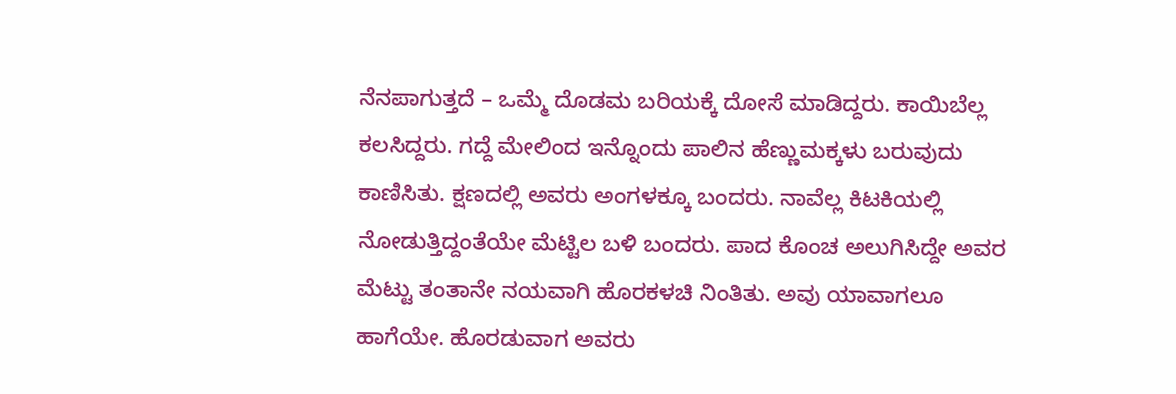ನೆನಪಾಗುತ್ತದೆ – ಒಮ್ಮೆ ದೊಡಮ ಬರಿಯಕ್ಕೆ ದೋಸೆ ಮಾಡಿದ್ದರು. ಕಾಯಿಬೆಲ್ಲ ಕಲಸಿದ್ದರು. ಗದ್ದೆ ಮೇಲಿಂದ ಇನ್ನೊಂದು ಪಾಲಿನ ಹೆಣ್ಣುಮಕ್ಕಳು ಬರುವುದು ಕಾಣಿಸಿತು. ಕ್ಷಣದಲ್ಲಿ ಅವರು ಅಂಗಳಕ್ಕೂ ಬಂದರು. ನಾವೆಲ್ಲ ಕಿಟಕಿಯಲ್ಲಿ ನೋಡುತ್ತಿದ್ದಂತೆಯೇ ಮೆಟ್ಟಿಲ ಬಳಿ ಬಂದರು. ಪಾದ ಕೊಂಚ ಅಲುಗಿಸಿದ್ದೇ ಅವರ ಮೆಟ್ಟು ತಂತಾನೇ ನಯವಾಗಿ ಹೊರಕಳಚಿ ನಿಂತಿತು. ಅವು ಯಾವಾಗಲೂ ಹಾಗೆಯೇ. ಹೊರಡುವಾಗ ಅವರು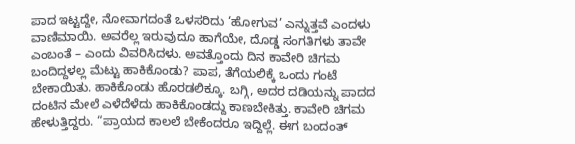ಪಾದ ಇಟ್ಟದ್ದೇ, ನೋವಾಗದಂತೆ ಒಳಸರಿದು ‘ಹೋಗುವ’ ಎನ್ನುತ್ತವೆ ಎಂದಳು ವಾಣಿಮಾಯಿ. ಅವರೆಲ್ಲ ಇರುವುದೂ ಹಾಗೆಯೇ, ದೊಡ್ಡ ಸಂಗತಿಗಳು ತಾವೇ ಎಂಬಂತೆ – ಎಂದು ವಿವರಿಸಿದಳು. ಅವತ್ತೊಂದು ದಿನ ಕಾವೇರಿ ಚಿಗಮ ಬಂದಿದ್ದಳಲ್ಲ ಮೆಟ್ಟು ಹಾಕಿಕೊಂಡು? ಪಾಪ, ತೆಗೆಯಲಿಕ್ಕೆ ಒಂದು ಗಂಟೆ ಬೇಕಾಯಿತು. ಹಾಕಿಕೊಂಡು ಹೊರಡಲಿಕ್ಕೂ. ಬಗ್ಗಿ, ಅದರ ದಡಿಯನ್ನು ಪಾದದ ದಂಟಿನ ಮೇಲೆ ಎಳೆದೆಳೆದು ಹಾಕಿಕೊಂಡದ್ದು ಕಾಣಬೇಕಿತ್ತು. ಕಾವೇರಿ ಚಿಗಮ ಹೇಳುತ್ತಿದ್ದರು. “ಪ್ರಾಯದ ಕಾಲಲೆ ಬೇಕೆಂದರೂ ಇದ್ದಿಲ್ಲೆ. ಈಗ ಬಂದಂತ್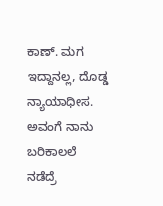ಕಾಣ್. ಮಗ ಇದ್ದಾನಲ್ಲ, ದೊಡ್ಡ ನ್ಯಾಯಾಧೀಸ. ಅವಂಗೆ ನಾನು ಬರಿಕಾಲಲೆ ನಡೆದ್ರೆ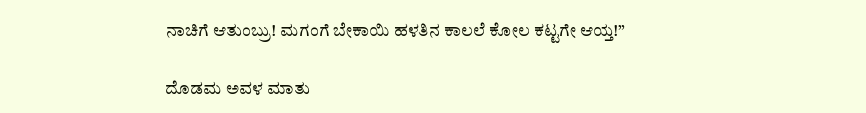ನಾಚಿಗೆ ಆತುಂಬ್ರು! ಮಗಂಗೆ ಬೇಕಾಯಿ ಹಳತಿನ ಕಾಲಲೆ ಕೋಲ ಕಟ್ಟಗೇ ಆಯ್ತ!”

ದೊಡಮ ಅವಳ ಮಾತು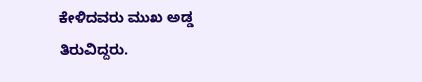ಕೇಳಿದವರು ಮುಖ ಅಡ್ಡ ತಿರುವಿದ್ದರು.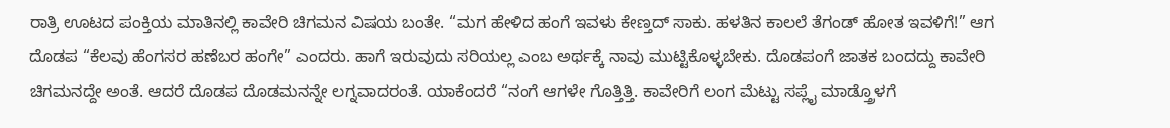ರಾತ್ರಿ ಊಟದ ಪಂಕ್ತಿಯ ಮಾತಿನಲ್ಲಿ ಕಾವೇರಿ ಚಿಗಮನ ವಿಷಯ ಬಂತೇ. “ಮಗ ಹೇಳಿದ ಹಂಗೆ ಇವಳು ಕೇಣ್ತದ್ ಸಾಕು. ಹಳತಿನ ಕಾಲಲೆ ತೆಗಂಡ್ ಹೋತ ಇವಳಿಗೆ!” ಆಗ ದೊಡಪ “ಕೆಲವು ಹೆಂಗಸರ ಹಣೆಬರ ಹಂಗೇ” ಎಂದರು. ಹಾಗೆ ಇರುವುದು ಸರಿಯಲ್ಲ ಎಂಬ ಅರ್ಥಕ್ಕೆ ನಾವು ಮುಟ್ಟಿಕೊಳ್ಳಬೇಕು. ದೊಡಪಂಗೆ ಜಾತಕ ಬಂದದ್ದು ಕಾವೇರಿ ಚಿಗಮನದ್ದೇ ಅಂತೆ. ಆದರೆ ದೊಡಪ ದೊಡಮನನ್ನೇ ಲಗ್ನವಾದರಂತೆ. ಯಾಕೆಂದರೆ “ನಂಗೆ ಆಗಳೇ ಗೊತ್ತಿತ್ತಿ. ಕಾವೇರಿಗೆ ಲಂಗ ಮೆಟ್ಟು ಸಪ್ಲೈ ಮಾಡ್ತ್ರೊಳಗೆ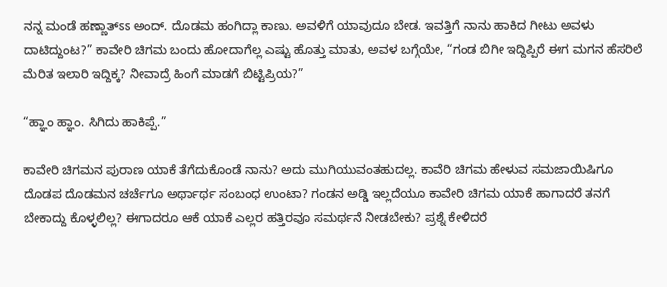ನನ್ನ ಮಂಡೆ ಹಣ್ಣಾತ್ಽಽ ಅಂದ್. ದೊಡಮ ಹಂಗಿದ್ಲಾ ಕಾಣು. ಅವಳಿಗೆ ಯಾವುದೂ ಬೇಡ. ಇವತ್ತಿಗೆ ನಾನು ಹಾಕಿದ ಗೀಟು ಅವಳು ದಾಟಿದ್ದುಂಟ?” ಕಾವೇರಿ ಚಿಗಮ ಬಂದು ಹೋದಾಗೆಲ್ಲ ಎಷ್ಟು ಹೊತ್ತು ಮಾತು, ಅವಳ ಬಗ್ಗೆಯೇ, “ಗಂಡ ಬಿಗೀ ಇದ್ದಿಪ್ಪಿರೆ ಈಗ ಮಗನ ಹೆಸರಿಲೆ ಮೆರಿತ ಇಲಾರಿ ಇದ್ದಿಕ್ಕ? ನೀವಾದ್ರೆ ಹಿಂಗೆ ಮಾಡಗೆ ಬಿಟ್ಟಿಪ್ರಿಯ?”

“ಹ್ಞಾಂ ಹ್ಞಾಂ. ಸಿಗಿದು ಹಾಕಿಪ್ಪೆ.”

ಕಾವೇರಿ ಚಿಗಮನ ಪುರಾಣ ಯಾಕೆ ತೆಗೆದುಕೊಂಡೆ ನಾನು? ಅದು ಮುಗಿಯುವಂತಹುದಲ್ಲ. ಕಾವೆರಿ ಚಿಗಮ ಹೇಳುವ ಸಮಜಾಯಿಷಿಗೂ ದೊಡಪ ದೊಡಮನ ಚರ್ಚೆಗೂ ಅರ್ಥಾರ್ಥ ಸಂಬಂಧ ಉಂಟಾ? ಗಂಡನ ಅಡ್ಡಿ ಇಲ್ಲದೆಯೂ ಕಾವೇರಿ ಚಿಗಮ ಯಾಕೆ ಹಾಗಾದರೆ ತನಗೆ ಬೇಕಾದ್ದು ಕೊಳ್ಳಲಿಲ್ಲ? ಈಗಾದರೂ ಆಕೆ ಯಾಕೆ ಎಲ್ಲರ ಹತ್ತಿರವೂ ಸಮರ್ಥನೆ ನೀಡಬೇಕು? ಪ್ರಶ್ನೆ ಕೇಳಿದರೆ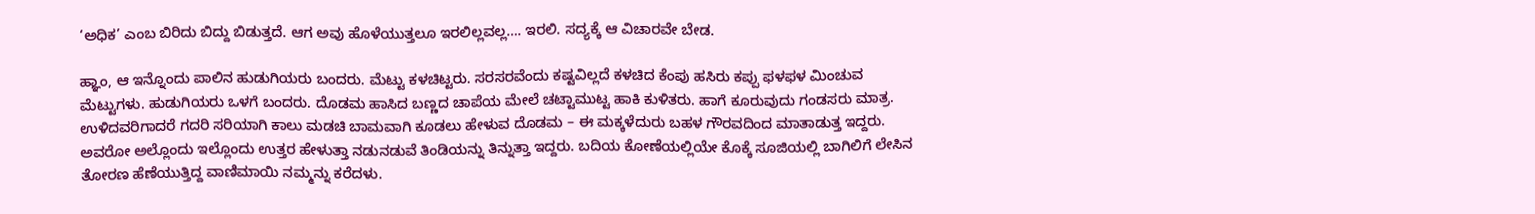‘ಅಧಿಕ’ ಎಂಬ ಬಿರಿದು ಬಿದ್ದು ಬಿಡುತ್ತದೆ. ಆಗ ಅವು ಹೊಳೆಯುತ್ತಲೂ ಇರಲಿಲ್ಲವಲ್ಲ…. ಇರಲಿ. ಸದ್ಯಕ್ಕೆ ಆ ವಿಚಾರವೇ ಬೇಡ.

ಹ್ಞಾಂ, ಆ ಇನ್ನೊಂದು ಪಾಲಿನ ಹುಡುಗಿಯರು ಬಂದರು. ಮೆಟ್ಟು ಕಳಚಿಟ್ಟರು. ಸರಸರವೆಂದು ಕಷ್ಟವಿಲ್ಲದೆ ಕಳಚಿದ ಕೆಂಪು ಹಸಿರು ಕಪ್ಪು ಫಳಫಳ ಮಿಂಚುವ ಮೆಟ್ಟುಗಳು. ಹುಡುಗಿಯರು ಒಳಗೆ ಬಂದರು. ದೊಡಮ ಹಾಸಿದ ಬಣ್ಣದ ಚಾಪೆಯ ಮೇಲೆ ಚಟ್ಟಾಮುಟ್ಟ ಹಾಕಿ ಕುಳಿತರು. ಹಾಗೆ ಕೂರುವುದು ಗಂಡಸರು ಮಾತ್ರ. ಉಳಿದವರಿಗಾದರೆ ಗದರಿ ಸರಿಯಾಗಿ ಕಾಲು ಮಡಚಿ ಬಾಮವಾಗಿ ಕೂಡಲು ಹೇಳುವ ದೊಡಮ – ಈ ಮಕ್ಕಳೆದುರು ಬಹಳ ಗೌರವದಿಂದ ಮಾತಾಡುತ್ತ ಇದ್ದರು. ಅವರೋ ಅಲ್ಲೊಂದು ಇಲ್ಲೊಂದು ಉತ್ತರ ಹೇಳುತ್ತಾ ನಡುನಡುವೆ ತಿಂಡಿಯನ್ನು ತಿನ್ನುತ್ತಾ ಇದ್ದರು. ಬದಿಯ ಕೋಣೆಯಲ್ಲಿಯೇ ಕೊಕ್ಕೆ ಸೂಜಿಯಲ್ಲಿ ಬಾಗಿಲಿಗೆ ಲೇಸಿನ ತೋರಣ ಹೆಣೆಯುತ್ತಿದ್ದ ವಾಣಿಮಾಯಿ ನಮ್ಮನ್ನು ಕರೆದಳು.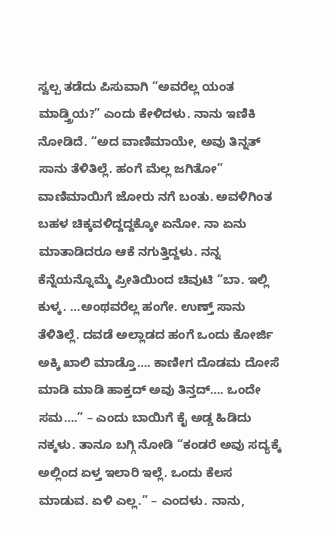ಸ್ವಲ್ಪ ತಡೆದು ಪಿಸುವಾಗಿ “ಅವರೆಲ್ಲ ಯಂತ ಮಾಡ್ತ್ರಿಯ?” ಎಂದು ಕೇಳಿದಳು. ನಾನು ಇಣಿಕಿ ನೋಡಿದೆ. “ಅದ ವಾಣಿಮಾಯೇ, ಅವು ತಿನ್ನತ್ ಸಾನು ತೆಳಿತಿಲ್ಲೆ. ಹಂಗೆ ಮೆಲ್ಲ ಜಗಿತೋ” ವಾಣಿಮಾಯಿಗೆ ಜೋರು ನಗೆ ಬಂತು. ಅವಳಿಗಿಂತ ಬಹಳ ಚಿಕ್ಕವಳಿದ್ದದ್ದಕ್ಕೋ ಏನೋ. ನಾ ಏನು ಮಾತಾಡಿದರೂ ಆಕೆ ನಗುತ್ತಿದ್ದಳು. ನನ್ನ ಕೆನ್ನೆಯನ್ನೊಮ್ಮೆ ಪ್ರೀತಿಯಿಂದ ಚಿವುಟಿ “ಬಾ. ಇಲ್ಲಿ ಕುಳ್ಕ. …ಅಂಥವರೆಲ್ಲ ಹಂಗೇ. ಉಣ್ತ್ ಸಾನು ತೆಳಿತಿಲ್ಲೆ. ದವಡೆ ಅಲ್ಲಾಡದ ಹಂಗೆ ಒಂದು ಕೋರ್ಜಿ ಅಕ್ಕಿ ಖಾಲಿ ಮಾಡ್ತೊ…. ಕಾಣೀಗ ದೊಡಮ ದೋಸೆ ಮಾಡಿ ಮಾಡಿ ಹಾಕ್ತದ್ ಅವು ತಿನ್ತದ್…. ಒಂದೇ ಸಮ….” – ಎಂದು ಬಾಯಿಗೆ ಕೈ ಅಡ್ಡ ಹಿಡಿದು ನಕ್ಕಳು. ತಾನೂ ಬಗ್ಗಿ ನೋಡಿ “ಕಂಡರೆ ಅವು ಸದ್ಯಕ್ಕೆ ಅಲ್ಲಿಂದ ಏಳ್ತ ಇಲಾರಿ ಇಲ್ಲೆ. ಒಂದು ಕೆಲಸ ಮಾಡುವ. ಏಳಿ ಎಲ್ಲ.” – ಎಂದಳು. ನಾನು,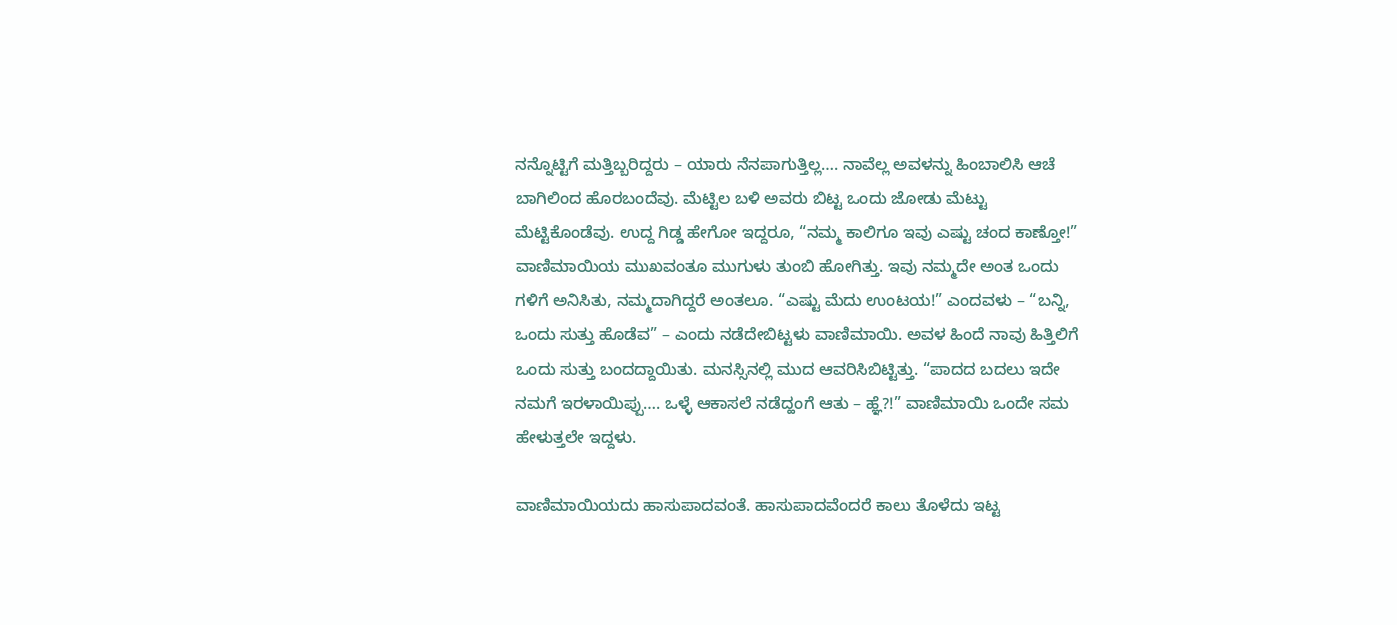ನನ್ನೊಟ್ಟಿಗೆ ಮತ್ತಿಬ್ಬರಿದ್ದರು – ಯಾರು ನೆನಪಾಗುತ್ತಿಲ್ಲ…. ನಾವೆಲ್ಲ ಅವಳನ್ನು ಹಿಂಬಾಲಿಸಿ ಆಚೆ ಬಾಗಿಲಿಂದ ಹೊರಬಂದೆವು. ಮೆಟ್ಟಿಲ ಬಳಿ ಅವರು ಬಿಟ್ಟ ಒಂದು ಜೋಡು ಮೆಟ್ಟು ಮೆಟ್ಟಿಕೊಂಡೆವು. ಉದ್ದ ಗಿಡ್ಡ ಹೇಗೋ ಇದ್ದರೂ, “ನಮ್ಮ ಕಾಲಿಗೂ ಇವು ಎಷ್ಟು ಚಂದ ಕಾಣ್ತೋ!” ವಾಣಿಮಾಯಿಯ ಮುಖವಂತೂ ಮುಗುಳು ತುಂಬಿ ಹೋಗಿತ್ತು. ಇವು ನಮ್ಮದೇ ಅಂತ ಒಂದು ಗಳಿಗೆ ಅನಿಸಿತು, ನಮ್ಮದಾಗಿದ್ದರೆ ಅಂತಲೂ. “ಎಷ್ಟು ಮೆದು ಉಂಟಯ!” ಎಂದವಳು – “ಬನ್ನಿ, ಒಂದು ಸುತ್ತು ಹೊಡೆವ” – ಎಂದು ನಡೆದೇಬಿಟ್ಟಳು ವಾಣಿಮಾಯಿ. ಅವಳ ಹಿಂದೆ ನಾವು ಹಿತ್ತಿಲಿಗೆ ಒಂದು ಸುತ್ತು ಬಂದದ್ದಾಯಿತು. ಮನಸ್ಸಿನಲ್ಲಿ ಮುದ ಆವರಿಸಿಬಿಟ್ಟಿತ್ತು. “ಪಾದದ ಬದಲು ಇದೇ ನಮಗೆ ಇರಳಾಯಿಪ್ಪು…. ಒಳ್ಳೆ ಆಕಾಸಲೆ ನಡೆದ್ಹಂಗೆ ಆತು – ಹ್ಞೆ?!” ವಾಣಿಮಾಯಿ ಒಂದೇ ಸಮ ಹೇಳುತ್ತಲೇ ಇದ್ದಳು.

ವಾಣಿಮಾಯಿಯದು ಹಾಸುಪಾದವಂತೆ. ಹಾಸುಪಾದವೆಂದರೆ ಕಾಲು ತೊಳೆದು ಇಟ್ಟ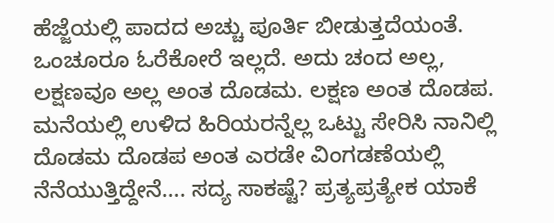ಹೆಜ್ಜೆಯಲ್ಲಿ ಪಾದದ ಅಚ್ಚು ಪೂರ್ತಿ ಬೀಡುತ್ತದೆಯಂತೆ. ಒಂಚೂರೂ ಓರೆಕೋರೆ ಇಲ್ಲದೆ. ಅದು ಚಂದ ಅಲ್ಲ, ಲಕ್ಷಣವೂ ಅಲ್ಲ ಅಂತ ದೊಡಮ. ಲಕ್ಷಣ ಅಂತ ದೊಡಪ. ಮನೆಯಲ್ಲಿ ಉಳಿದ ಹಿರಿಯರನ್ನೆಲ್ಲ ಒಟ್ಟು ಸೇರಿಸಿ ನಾನಿಲ್ಲಿ ದೊಡಮ ದೊಡಪ ಅಂತ ಎರಡೇ ವಿಂಗಡಣೆಯಲ್ಲಿ ನೆನೆಯುತ್ತಿದ್ದೇನೆ…. ಸದ್ಯ ಸಾಕಷ್ಟೆ? ಪ್ರತ್ಯಪ್ರತ್ಯೇಕ ಯಾಕೆ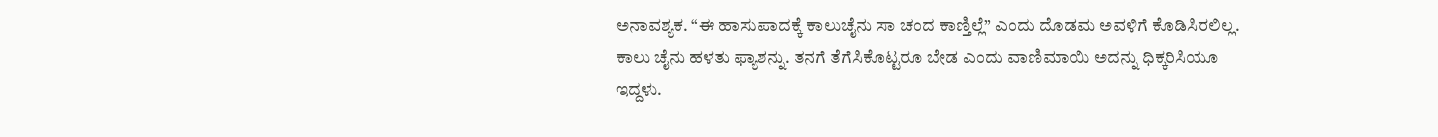ಅನಾವಶ್ಯಕ. “ಈ ಹಾಸುಪಾದಕ್ಕೆ ಕಾಲುಚೈನು ಸಾ ಚಂದ ಕಾಣ್ತಿಲ್ಲೆ” ಎಂದು ದೊಡಮ ಅವಳಿಗೆ ಕೊಡಿಸಿರಲಿಲ್ಲ. ಕಾಲು ಚೈನು ಹಳತು ಫ್ಯಾಶನ್ನು. ತನಗೆ ತೆಗೆಸಿಕೊಟ್ಟರೂ ಬೇಡ ಎಂದು ವಾಣಿಮಾಯಿ ಅದನ್ನು ಧಿಕ್ಕರಿಸಿಯೂ ಇದ್ದಳು.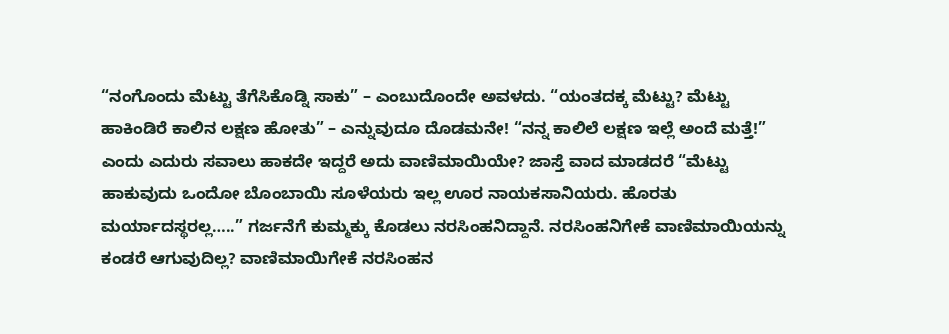“ನಂಗೊಂದು ಮೆಟ್ಟು ತೆಗೆಸಿಕೊಡ್ನಿ ಸಾಕು” – ಎಂಬುದೊಂದೇ ಅವಳದು. “ಯಂತದಕ್ಕ ಮೆಟ್ಟು? ಮೆಟ್ಟು ಹಾಕಿಂಡಿರೆ ಕಾಲಿನ ಲಕ್ಷಣ ಹೋತು” – ಎನ್ನುವುದೂ ದೊಡಮನೇ! “ನನ್ನ ಕಾಲಿಲೆ ಲಕ್ಷಣ ಇಲ್ಲೆ ಅಂದೆ ಮತ್ತೆ!” ಎಂದು ಎದುರು ಸವಾಲು ಹಾಕದೇ ಇದ್ದರೆ ಅದು ವಾಣಿಮಾಯಿಯೇ? ಜಾಸ್ತೆ ವಾದ ಮಾಡದರೆ “ಮೆಟ್ಟು ಹಾಕುವುದು ಒಂದೋ ಬೊಂಬಾಯಿ ಸೂಳೆಯರು ಇಲ್ಲ ಊರ ನಾಯಕಸಾನಿಯರು. ಹೊರತು ಮರ್ಯಾದಸ್ಥರಲ್ಲ…..” ಗರ್ಜನೆಗೆ ಕುಮ್ಮಕ್ಕು ಕೊಡಲು ನರಸಿಂಹನಿದ್ದಾನೆ. ನರಸಿಂಹನಿಗೇಕೆ ವಾಣಿಮಾಯಿಯನ್ನು ಕಂಡರೆ ಆಗುವುದಿಲ್ಲ? ವಾಣಿಮಾಯಿಗೇಕೆ ನರಸಿಂಹನ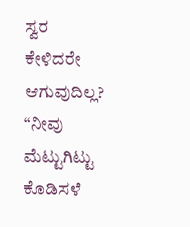ಸ್ವರ ಕೇಳಿದರೇ ಆಗುವುದಿಲ್ಲ? “ನೀವು ಮೆಟ್ಟುಗಿಟ್ಟು ಕೊಡಿಸಳೆ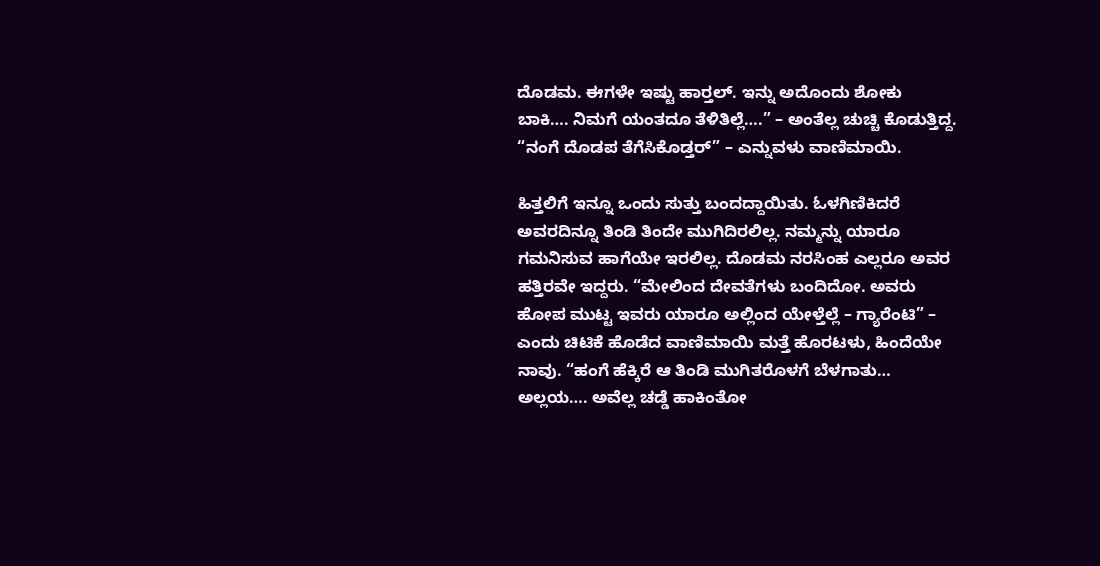ದೊಡಮ. ಈಗಳೇ ಇಷ್ಟು ಹಾರ್‍ತಲ್. ಇನ್ನು ಅದೊಂದು ಶೋಕು ಬಾಕಿ…. ನಿಮಗೆ ಯಂತದೂ ತೆಳಿತಿಲ್ಲೆ….” – ಅಂತೆಲ್ಲ ಚುಚ್ಚಿ ಕೊಡುತ್ತಿದ್ದ. “ನಂಗೆ ದೊಡಪ ತೆಗೆಸಿಕೊಡ್ತರ್” – ಎನ್ನುವಳು ವಾಣಿಮಾಯಿ.

ಹಿತ್ತಲಿಗೆ ಇನ್ನೂ ಒಂದು ಸುತ್ತು ಬಂದದ್ದಾಯಿತು. ಓಳಗಿಣಿಕಿದರೆ ಅವರದಿನ್ನೂ ತಿಂಡಿ ತಿಂದೇ ಮುಗಿದಿರಲಿಲ್ಲ. ನಮ್ಮನ್ನು ಯಾರೂ ಗಮನಿಸುವ ಹಾಗೆಯೇ ಇರಲಿಲ್ಲ. ದೊಡಮ ನರಸಿಂಹ ಎಲ್ಲರೂ ಅವರ ಹತ್ತಿರವೇ ಇದ್ದರು. “ಮೇಲಿಂದ ದೇವತೆಗಳು ಬಂದಿದೋ. ಅವರು ಹೋಪ ಮುಟ್ಟ ಇವರು ಯಾರೂ ಅಲ್ಲಿಂದ ಯೇಳ್ತೆಲ್ಲೆ – ಗ್ಯಾರೆಂಟಿ” – ಎಂದು ಚಿಟಿಕೆ ಹೊಡೆದ ವಾಣಿಮಾಯಿ ಮತ್ತೆ ಹೊರಟಳು, ಹಿಂದೆಯೇ ನಾವು. “ಹಂಗೆ ಹೆಕ್ಕಿರೆ ಆ ತಿಂಡಿ ಮುಗಿತರೊಳಗೆ ಬೆಳಗಾತು… ಅಲ್ಲಯ…. ಅವೆಲ್ಲ ಚಡ್ಡೆ ಹಾಕಿಂತೋ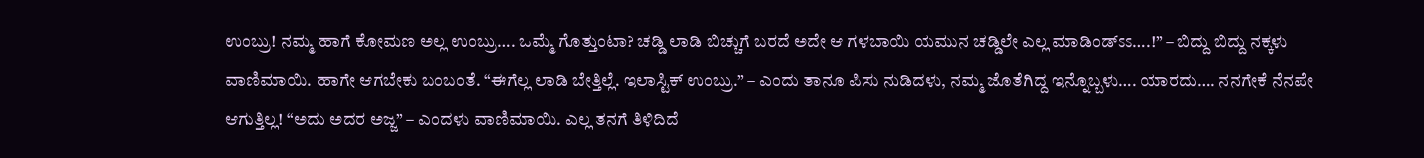ಉಂಬ್ರು! ನಮ್ಮ ಹಾಗೆ ಕೋಮಣ ಅಲ್ಲ ಉಂಬ್ರು…. ಒಮ್ಮೆ ಗೊತ್ತುಂಟಾ? ಚಡ್ಡಿ ಲಾಡಿ ಬಿಚ್ಚುಗೆ ಬರದೆ ಅದೇ ಆ ಗಳಬಾಯಿ ಯಮುನ ಚಡ್ಡಿಲೇ ಎಲ್ಲ ಮಾಡಿಂಡ್ಽಽ….!” – ಬಿದ್ದು ಬಿದ್ದು ನಕ್ಕಳು ವಾಣಿಮಾಯಿ. ಹಾಗೇ ಆಗಬೇಕು ಬಂಬಂತೆ. “ಈಗೆಲ್ಲ ಲಾಡಿ ಬೇತ್ತಿಲ್ಲೆ. ಇಲಾಸ್ಟಿಕ್ ಉಂಬ್ರು.” – ಎಂದು ತಾನೂ ಪಿಸು ನುಡಿದಳು, ನಮ್ಮ ಜೊತೆಗಿದ್ದ ಇನ್ನೊಬ್ಬಳು…. ಯಾರದು…. ನನಗೇಕೆ ನೆನಪೇ ಆಗುತ್ತಿಲ್ಲ! “ಅದು ಅದರ ಅಜ್ಜ” – ಎಂದಳು ವಾಣಿಮಾಯಿ. ಎಲ್ಲ ತನಗೆ ತಿಳಿದಿದೆ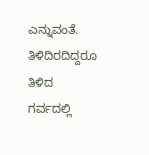ಎನ್ನುವಂತೆ. ತಿಳಿದಿರದಿದ್ದರೂ ತಿಳಿದ ಗರ್ವದಲ್ಲಿ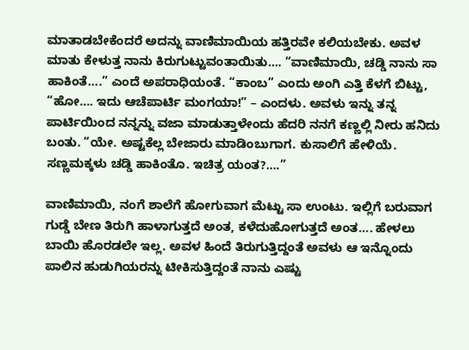ಮಾತಾಡಬೇಕೆಂದರೆ ಅದನ್ನು ವಾಣಿಮಾಯಿಯ ಹತ್ತಿರವೇ ಕಲಿಯಬೇಕು. ಅವಳ ಮಾತು ಕೇಳುತ್ತ ನಾನು ಕಿರುಗುಟ್ಟುವಂತಾಯಿತು…. “ವಾಣಿಮಾಯಿ, ಚಡ್ಡಿ ನಾನು ಸಾ ಹಾಕಿಂತೆ….” ಎಂದೆ ಅಪರಾಧಿಯಂತೆ. “ಕಾಂಬ” ಎಂದು ಅಂಗಿ ಎತ್ತಿ ಕೆಳಗೆ ಬಿಟ್ಟು, “ಹೋ…. ಇದು ಆಚೆಪಾರ್ಟಿ ಮಂಗಯಾ!” – ಎಂದಳು. ಅವಳು ಇನ್ನು ತನ್ನ ಪಾರ್ಟಿಯಿಂದ ನನ್ನನ್ನು ವಜಾ ಮಾಡುತ್ತಾಳೇಂದು ಹೆದರಿ ನನಗೆ ಕಣ್ಣಲ್ಲಿ ನೀರು ಹನಿದು ಬಂತು. “ಯೇ. ಅಷ್ಟಕೆಲ್ಲ ಬೇಜಾರು ಮಾಡಿಂಬುಗಾಗ. ಕುಸಾಲಿಗೆ ಹೇಳಿಯೆ. ಸಣ್ಣಮಕ್ಕಳು ಚಡ್ಡಿ ಹಾಕಿಂತೊ. ಇಚಿತ್ರ ಯಂತ?….”

ವಾಣಿಮಾಯಿ, ನಂಗೆ ಶಾಲೆಗೆ ಹೋಗುವಾಗ ಮೆಟ್ಟು ಸಾ ಉಂಟು. ಇಲ್ಲಿಗೆ ಬರುವಾಗ ಗುಡ್ಡೆ ಬೇಣ ತಿರುಗಿ ಹಾಳಾಗುತ್ತದೆ ಅಂತ, ಕಳೆದುಹೋಗುತ್ತದೆ ಅಂತ…. ಹೇಳಲು ಬಾಯಿ ಹೊರಡಲೇ ಇಲ್ಲ. ಅವಳ ಹಿಂದೆ ತಿರುಗುತ್ತಿದ್ದಂತೆ ಅವಳು ಆ ಇನ್ನೊಂದು ಪಾಲಿನ ಹುಡುಗಿಯರನ್ನು ಟೀಕಿಸುತ್ತಿದ್ದಂತೆ ನಾನು ಎಷ್ಟು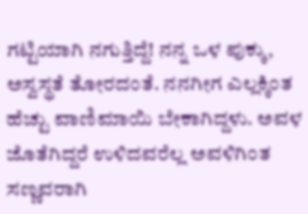ಗಟ್ಟಿಯಾಗಿ ನಗುತ್ತಿದ್ದೆ! ನನ್ನ ಒಳ ಪುಕ್ಕು, ಅಸ್ವಸ್ಥತೆ ತೋರದಂತೆ. ನನಗೀಗ ಎಲ್ಲಕ್ಕಿಂತ ಹೆಚ್ಟು ವಾಣಿಮಾಯಿ ಬೇಕಾಗಿದ್ದಳು. ಅವಳ ಜೊತೆಗಿದ್ದರೆ ಉಳಿದವರೆಲ್ಲ ಅವಳಿಗಿಂತ ಸಣ್ಣವರಾಗಿ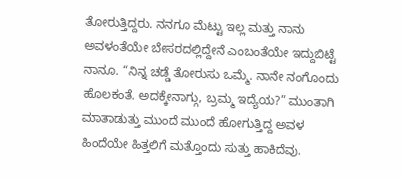ತೋರುತ್ತಿದ್ದರು. ನನಗೂ ಮೆಟ್ಟು ಇಲ್ಲ ಮತ್ತು ನಾನು ಅವಳಂತೆಯೇ ಬೇಸರದಲ್ಲಿದ್ದೇನೆ ಎಂಬಂತೆಯೇ ಇದ್ದುಬಿಟ್ಟೆ ನಾನೂ. “ನಿನ್ನ ಚಡ್ಡೆ ತೋರುಸು ಒಮ್ಮೆ. ನಾನೇ ನಂಗೊಂದು ಹೊಲಕಂತೆ. ಅದಕ್ಕೇನಾಗ್ಗು, ಬ್ರಮ್ಮ ಇದ್ಯೆಯ?” ಮುಂತಾಗಿ ಮಾತಾಡುತ್ತು ಮುಂದೆ ಮುಂದೆ ಹೋಗುತ್ತಿದ್ದ ಅವಳ ಹಿಂದೆಯೇ ಹಿತ್ತಲಿಗೆ ಮತ್ತೊಂದು ಸುತ್ತು ಹಾಕಿದೆವು.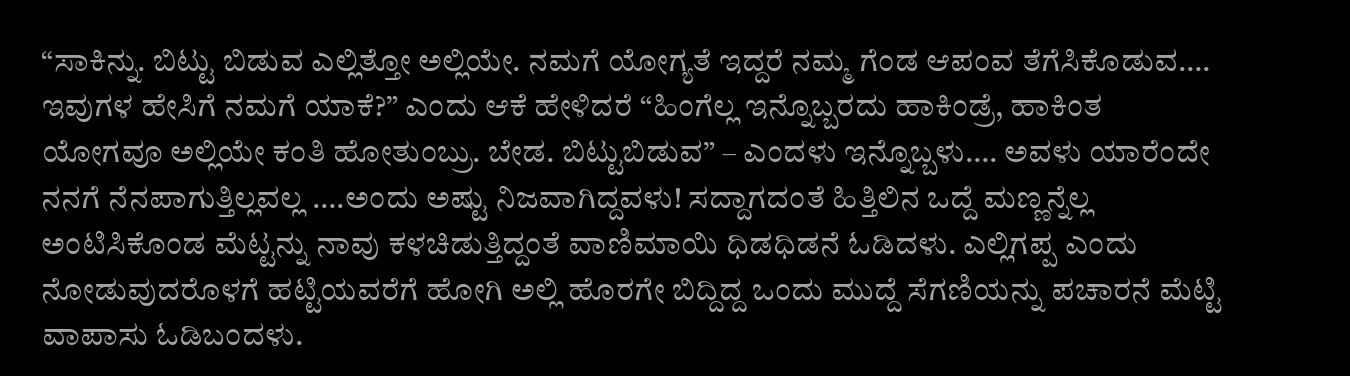“ಸಾಕಿನ್ನು. ಬಿಟ್ಟು ಬಿಡುವ ಎಲ್ಲಿತ್ತೋ ಅಲ್ಲಿಯೇ. ನಮಗೆ ಯೋಗ್ಯತೆ ಇದ್ದರೆ ನಮ್ಮ ಗೆಂಡ ಆಪಂವ ತೆಗೆಸಿಕೊಡುವ…. ಇವುಗಳ ಹೇಸಿಗೆ ನಮಗೆ ಯಾಕೆ?” ಎಂದು ಆಕೆ ಹೇಳಿದರೆ “ಹಿಂಗೆಲ್ಲ ಇನ್ನೊಬ್ಬರದು ಹಾಕಿಂಡ್ರೆ, ಹಾಕಿಂತ ಯೋಗವೂ ಅಲ್ಲಿಯೇ ಕಂತಿ ಹೋತುಂಬ್ರು. ಬೇಡ. ಬಿಟ್ಟುಬಿಡುವ” – ಎಂದಳು ಇನ್ನೊಬ್ಬಳು…. ಅವಳು ಯಾರೆಂದೇ ನನಗೆ ನೆನಪಾಗುತ್ತಿಲ್ಲವಲ್ಲ ….ಅಂದು ಅಷ್ಟು ನಿಜವಾಗಿದ್ದವಳು! ಸದ್ದಾಗದಂತೆ ಹಿತ್ತಿಲಿನ ಒದ್ದೆ ಮಣ್ಣನ್ನೆಲ್ಲ ಅಂಟಿಸಿಕೊಂಡ ಮೆಟ್ಟನ್ನು ನಾವು ಕಳಚಿಡುತ್ತಿದ್ದಂತೆ ವಾಣಿಮಾಯಿ ಧಿಡಧಿಡನೆ ಓಡಿದಳು. ಎಲ್ಲಿಗಪ್ಪ ಎಂದು ನೋಡುವುದರೊಳಗೆ ಹಟ್ಟಿಯವರೆಗೆ ಹೋಗಿ ಅಲ್ಲಿ ಹೊರಗೇ ಬಿದ್ದಿದ್ದ ಒಂದು ಮುದ್ದೆ ಸೆಗಣಿಯನ್ನು ಪಚಾರನೆ ಮೆಟ್ಟಿ ವಾಪಾಸು ಓಡಿಬಂದಳು.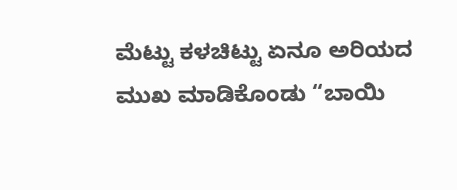ಮೆಟ್ಟು ಕಳಚಿಟ್ಟು ಏನೂ ಅರಿಯದ ಮುಖ ಮಾಡಿಕೊಂಡು “ಬಾಯಿ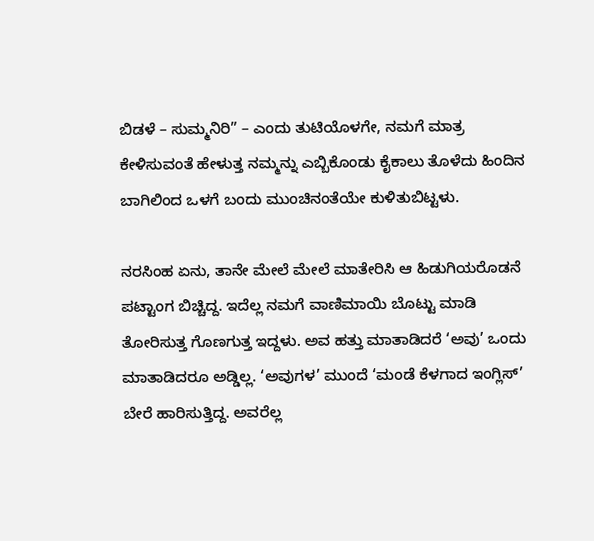ಬಿಡಳೆ – ಸುಮ್ಮನಿರಿ” – ಎಂದು ತುಟಿಯೊಳಗೇ, ನಮಗೆ ಮಾತ್ರ ಕೇಳಿಸುವಂತೆ ಹೇಳುತ್ತ ನಮ್ಮನ್ನು ಎಬ್ಬಿಕೊಂಡು ಕೈಕಾಲು ತೊಳೆದು ಹಿಂದಿನ ಬಾಗಿಲಿಂದ ಒಳಗೆ ಬಂದು ಮುಂಚಿನಂತೆಯೇ ಕುಳಿತುಬಿಟ್ಟಳು.

ನರಸಿಂಹ ಏನು, ತಾನೇ ಮೇಲೆ ಮೇಲೆ ಮಾತೇರಿಸಿ ಆ ಹಿಡುಗಿಯರೊಡನೆ ಪಟ್ಟಾಂಗ ಬಿಚ್ಚಿದ್ದ. ಇದೆಲ್ಲ ನಮಗೆ ವಾಣಿಮಾಯಿ ಬೊಟ್ಟು ಮಾಡಿ ತೋರಿಸುತ್ತ ಗೊಣಗುತ್ತ ಇದ್ದಳು. ಅವ ಹತ್ತು ಮಾತಾಡಿದರೆ ‘ಅವು’ ಒಂದು ಮಾತಾಡಿದರೂ ಅಡ್ಡಿಲ್ಲ. ‘ಅವುಗಳ’ ಮುಂದೆ ‘ಮಂಡೆ ಕೆಳಗಾದ ಇಂಗ್ಲಿಸ್’ ಬೇರೆ ಹಾರಿಸುತ್ತಿದ್ದ. ಅವರೆಲ್ಲ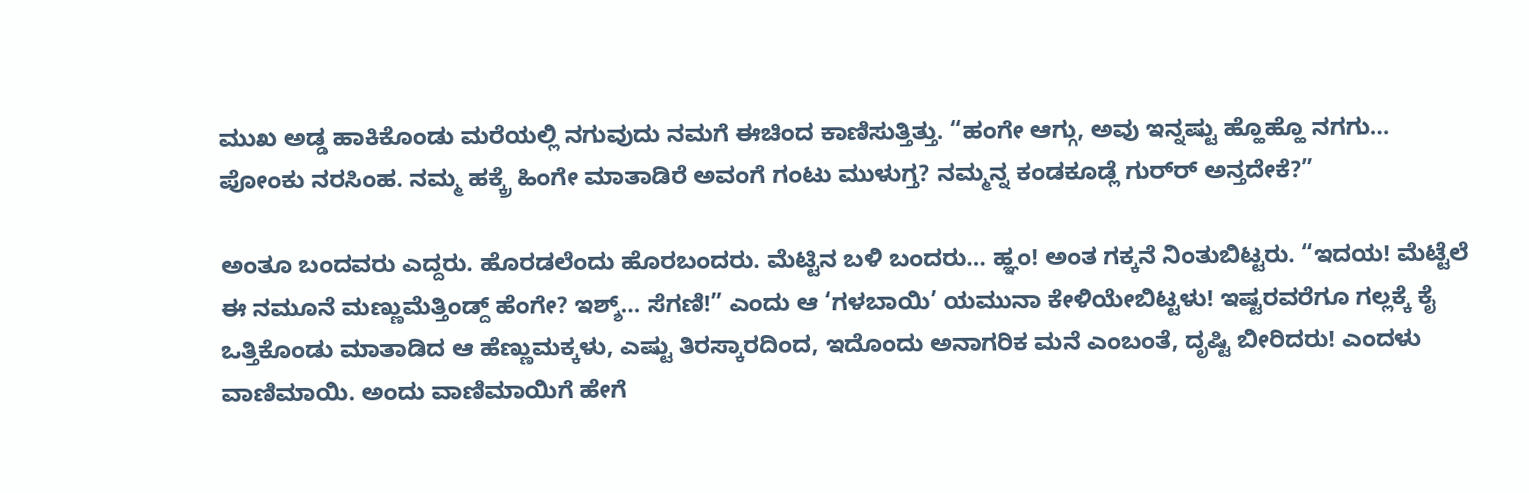ಮುಖ ಅಡ್ಡ ಹಾಕಿಕೊಂಡು ಮರೆಯಲ್ಲಿ ನಗುವುದು ನಮಗೆ ಈಚಿಂದ ಕಾಣಿಸುತ್ತಿತ್ತು. “ಹಂಗೇ ಆಗ್ಗು, ಅವು ಇನ್ನಷ್ಟು ಹ್ಹೊಹ್ಹೊ ನಗಗು… ಪೋಂಕು ನರಸಿಂಹ. ನಮ್ಮ ಹಕ್ಕ್ರೆ ಹಿಂಗೇ ಮಾತಾಡಿರೆ ಅವಂಗೆ ಗಂಟು ಮುಳುಗ್ತ? ನಮ್ಮನ್ನ ಕಂಡಕೂಡ್ಲೆ ಗುರ್‌ರ್ ಅನ್ತದೇಕೆ?”

ಅಂತೂ ಬಂದವರು ಎದ್ದರು. ಹೊರಡಲೆಂದು ಹೊರಬಂದರು. ಮೆಟ್ಟಿನ ಬಳಿ ಬಂದರು… ಹ್ಞಂ! ಅಂತ ಗಕ್ಕನೆ ನಿಂತುಬಿಟ್ಟರು. “ಇದಯ! ಮೆಟ್ಟೆಲೆ ಈ ನಮೂನೆ ಮಣ್ಣುಮೆತ್ತಿಂಡ್ದ್ ಹೆಂಗೇ? ಇಶ್ಶ್… ಸೆಗಣಿ!” ಎಂದು ಆ ‘ಗಳಬಾಯಿ’ ಯಮುನಾ ಕೇಳಿಯೇಬಿಟ್ಟಳು! ಇಷ್ಟರವರೆಗೂ ಗಲ್ಲಕ್ಕೆ ಕೈ ಒತ್ತಿಕೊಂಡು ಮಾತಾಡಿದ ಆ ಹೆಣ್ಣುಮಕ್ಕಳು, ಎಷ್ಟು ತಿರಸ್ಕಾರದಿಂದ, ಇದೊಂದು ಅನಾಗರಿಕ ಮನೆ ಎಂಬಂತೆ, ದೃಷ್ಟಿ ಬೀರಿದರು! ಎಂದಳು ವಾಣಿಮಾಯಿ. ಅಂದು ವಾಣಿಮಾಯಿಗೆ ಹೇಗೆ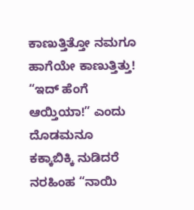ಕಾಣುತ್ತಿತ್ತೋ ನಮಗೂ ಹಾಗೆಯೇ ಕಾಣುತ್ತಿತ್ತು! “ಇದ್ ಹೆಂಗೆ ಆಯ್ತಿಯಾ!” ಎಂದು ದೊಡಮನೂ ಕಕ್ಕಾಬಿಕ್ಕಿ ನುಡಿದರೆ ನರಹಿಂಹ “ನಾಯಿ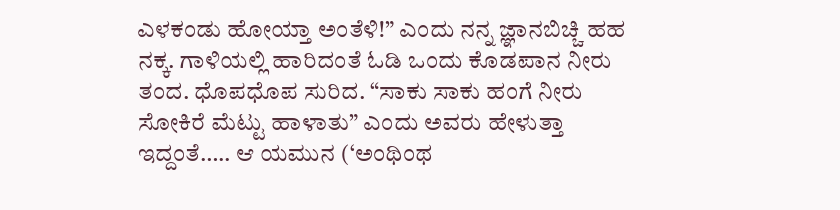ಎಳಕಂಡು ಹೋಯ್ತಾ ಅಂತೆಳಿ!” ಎಂದು ನನ್ನ ಜ್ಞಾನಬಿಚ್ಚಿ ಹಹ ನಕ್ಕ. ಗಾಳಿಯಲ್ಲಿ ಹಾರಿದಂತೆ ಓಡಿ ಒಂದು ಕೊಡಪಾನ ನೀರು ತಂದ. ಧೊಪಧೊಪ ಸುರಿದ. “ಸಾಕು ಸಾಕು ಹಂಗೆ ನೀರು ಸೋಕಿರೆ ಮೆಟ್ಟು ಹಾಳಾತು” ಎಂದು ಅವರು ಹೇಳುತ್ತಾ ಇದ್ದಂತೆ….. ಆ ಯಮುನ (‘ಅಂಥಿಂಥ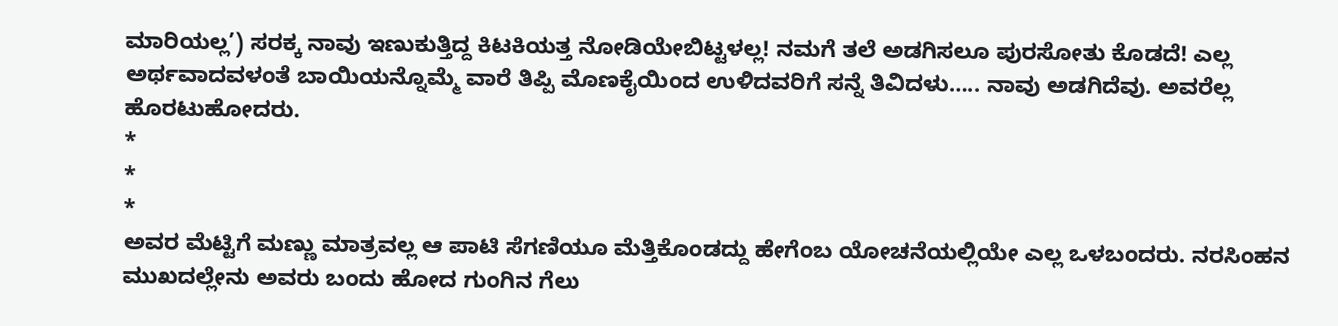ಮಾರಿಯಲ್ಲ’) ಸರಕ್ಕ ನಾವು ಇಣುಕುತ್ತಿದ್ದ ಕಿಟಕಿಯತ್ತ ನೋಡಿಯೇಬಿಟ್ಟಳಲ್ಲ! ನಮಗೆ ತಲೆ ಅಡಗಿಸಲೂ ಪುರಸೋತು ಕೊಡದೆ! ಎಲ್ಲ ಅರ್ಥವಾದವಳಂತೆ ಬಾಯಿಯನ್ನೊಮ್ಮೆ ವಾರೆ ತಿಪ್ಪಿ ಮೊಣಕೈಯಿಂದ ಉಳಿದವರಿಗೆ ಸನ್ನೆ ತಿವಿದಳು….. ನಾವು ಅಡಗಿದೆವು. ಅವರೆಲ್ಲ ಹೊರಟುಹೋದರು.
*
*
*
ಅವರ ಮೆಟ್ಟಿಗೆ ಮಣ್ಣು ಮಾತ್ರವಲ್ಲ ಆ ಪಾಟಿ ಸೆಗಣಿಯೂ ಮೆತ್ತಿಕೊಂಡದ್ದು ಹೇಗೆಂಬ ಯೋಚನೆಯಲ್ಲಿಯೇ ಎಲ್ಲ ಒಳಬಂದರು. ನರಸಿಂಹನ ಮುಖದಲ್ಲೇನು ಅವರು ಬಂದು ಹೋದ ಗುಂಗಿನ ಗೆಲು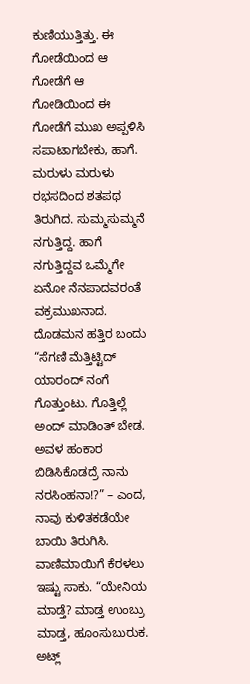ಕುಣಿಯುತ್ತಿತ್ತು. ಈ ಗೋಡೆಯಿಂದ ಆ ಗೋಡೆಗೆ ಆ ಗೋಡಿಯಿಂದ ಈ ಗೋಡೆಗೆ ಮುಖ ಅಪ್ಪಳಿಸಿ ಸಪಾಟಾಗಬೇಕು, ಹಾಗೆ. ಮರುಳು ಮರುಳು ರಭಸದಿಂದ ಶತಪಥ ತಿರುಗಿದ. ಸುಮ್ಮಸುಮ್ಮನೆ ನಗುತ್ತಿದ್ದ. ಹಾಗೆ ನಗುತ್ತಿದ್ದವ ಒಮ್ಮೆಗೇ ಏನೋ ನೆನಪಾದವರಂತೆ ವಕ್ರಮುಖನಾದ. ದೊಡಮನ ಹತ್ತಿರ ಬಂದು “ಸೆಗಣಿ ಮೆತ್ತಿಟ್ಟಿದ್ ಯಾರಂದ್ ನಂಗೆ ಗೊತ್ತುಂಟು. ಗೊತ್ತಿಲ್ಲೆ ಅಂದ್ ಮಾಡಿಂತ್ ಬೇಡ. ಅವಳ ಹಂಕಾರ ಬಿಡಿಸಿಕೊಡದ್ರೆ ನಾನು ನರಸಿಂಹನಾ!?” – ಎಂದ, ನಾವು ಕುಳಿತಕಡೆಯೇ ಬಾಯಿ ತಿರುಗಿಸಿ. ವಾಣಿಮಾಯಿಗೆ ಕೆರಳಲು ಇಷ್ಟು ಸಾಕು. “ಯೇನಿಯ ಮಾಡ್ತೆ? ಮಾಡ್ತ ಉಂಬ್ರು ಮಾಡ್ತ, ಹೂಂಸುಬುರುಕ. ಅಟ್ಲ್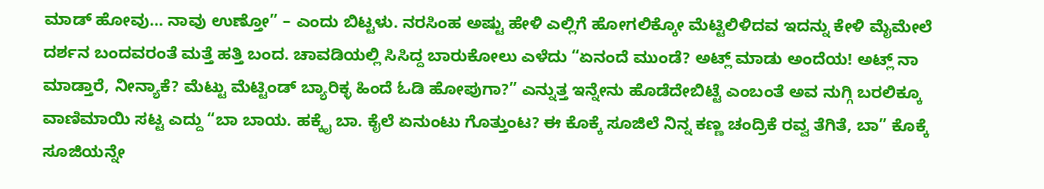ಮಾಡ್ ಹೋವು… ನಾವು ಉಣ್ತೋ” – ಎಂದು ಬಿಟ್ಟಳು. ನರಸಿಂಹ ಅಷ್ಟು ಹೇಳಿ ಎಲ್ಲಿಗೆ ಹೋಗಲಿಕ್ಕೋ ಮೆಟ್ಟಿಲಿಳಿದವ ಇದನ್ನು ಕೇಳಿ ಮೈಮೇಲೆ ದರ್ಶನ ಬಂದವರಂತೆ ಮತ್ತೆ ಹತ್ತಿ ಬಂದ. ಚಾವಡಿಯಲ್ಲಿ ಸಿಸಿದ್ದ ಬಾರುಕೋಲು ಎಳೆದು “ಏನಂದೆ ಮುಂಡೆ? ಅಟ್ಲ್ ಮಾಡು ಅಂದೆಯ! ಅಟ್ಲ್ ನಾ ಮಾಡ್ತಾರೆ, ನೀನ್ಯಾಕೆ? ಮೆಟ್ಟು ಮೆಟ್ಟಿಂಡ್ ಬ್ಯಾರಿಕ್ಳ ಹಿಂದೆ ಓಡಿ ಹೋಪುಗಾ?” ಎನ್ನುತ್ತ ಇನ್ನೇನು ಹೊಡೆದೇಬಿಟ್ಟೆ ಎಂಬಂತೆ ಅವ ನುಗ್ಗಿ ಬರಲಿಕ್ಕೂ ವಾಣಿಮಾಯಿ ಸಟ್ಟ ಎದ್ದು “ಬಾ ಬಾಯ. ಹಕ್ಕೈ ಬಾ. ಕೈಲೆ ಏನುಂಟು ಗೊತ್ತುಂಟ? ಈ ಕೊಕ್ಕೆ ಸೂಜಿಲೆ ನಿನ್ನ ಕಣ್ಣ ಚಂದ್ರಿಕೆ ರವ್ವ ತೆಗಿತೆ, ಬಾ” ಕೊಕ್ಕೆ ಸೂಜಿಯನ್ನೇ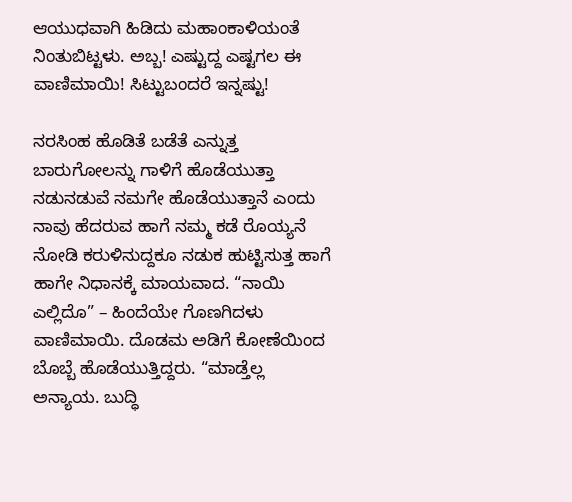ಆಯುಧವಾಗಿ ಹಿಡಿದು ಮಹಾಂಕಾಳಿಯಂತೆ ನಿಂತುಬಿಟ್ಟಳು. ಅಬ್ಬ! ಎಷ್ಟುದ್ದ ಎಷ್ಟಗಲ ಈ ವಾಣಿಮಾಯಿ! ಸಿಟ್ಟುಬಂದರೆ ಇನ್ನಷ್ಟು!

ನರಸಿಂಹ ಹೊಡಿತೆ ಬಡೆತೆ ಎನ್ನುತ್ತ ಬಾರುಗೋಲನ್ನು ಗಾಳಿಗೆ ಹೊಡೆಯುತ್ತಾ ನಡುನಡುವೆ ನಮಗೇ ಹೊಡೆಯುತ್ತಾನೆ ಎಂದು ನಾವು ಹೆದರುವ ಹಾಗೆ ನಮ್ಮ ಕಡೆ ರೊಯ್ಯನೆ ನೋಡಿ ಕರುಳಿನುದ್ದಕೂ ನಡುಕ ಹುಟ್ಟಿಸುತ್ತ ಹಾಗೆ ಹಾಗೇ ನಿಧಾನಕ್ಕೆ ಮಾಯವಾದ. “ನಾಯಿ ಎಲ್ಲಿದೊ” – ಹಿಂದೆಯೇ ಗೊಣಗಿದಳು ವಾಣಿಮಾಯಿ. ದೊಡಮ ಅಡಿಗೆ ಕೋಣೆಯಿಂದ ಬೊಬ್ಬೆ ಹೊಡೆಯುತ್ತಿದ್ದರು. “ಮಾಡ್ತೆಲ್ಲ ಅನ್ಯಾಯ. ಬುದ್ಧಿ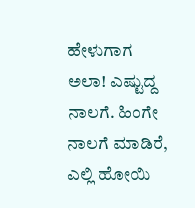ಹೇಳುಗಾಗ ಅಲಾ! ಎಷ್ಟುದ್ದ ನಾಲಗೆ. ಹಿಂಗೇ ನಾಲಗೆ ಮಾಡಿರೆ, ಎಲ್ಲಿ ಹೋಯಿ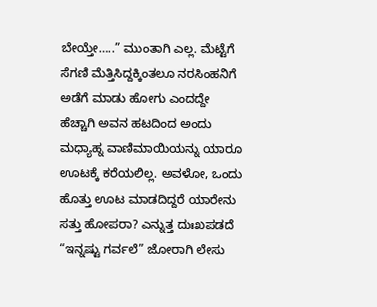ಬೇಯ್ತೇ…..” ಮುಂತಾಗಿ ಎಲ್ಲ. ಮೆಟ್ಟೆಗೆ ಸೆಗಣಿ ಮೆತ್ತಿಸಿದ್ದಕ್ಕಿಂತಲೂ ನರಸಿಂಹನಿಗೆ ಅಡೆಗೆ ಮಾಡು ಹೋಗು ಎಂದದ್ದೇ ಹೆಚ್ಚಾಗಿ ಅವನ ಹಟದಿಂದ ಅಂದು ಮಧ್ಯಾಹ್ನ ವಾಣಿಮಾಯಿಯನ್ನು ಯಾರೂ ಊಟಕ್ಕೆ ಕರೆಯಲಿಲ್ಲ. ಅವಳೋ, ಒಂದು ಹೊತ್ತು ಊಟ ಮಾಡದಿದ್ದರೆ ಯಾರೇನು ಸತ್ತು ಹೋಪರಾ? ಎನ್ನುತ್ತ ದುಃಖಪಡದೆ “ಇನ್ನಷ್ಟು ಗರ್ವಲೆ” ಜೋರಾಗಿ ಲೇಸು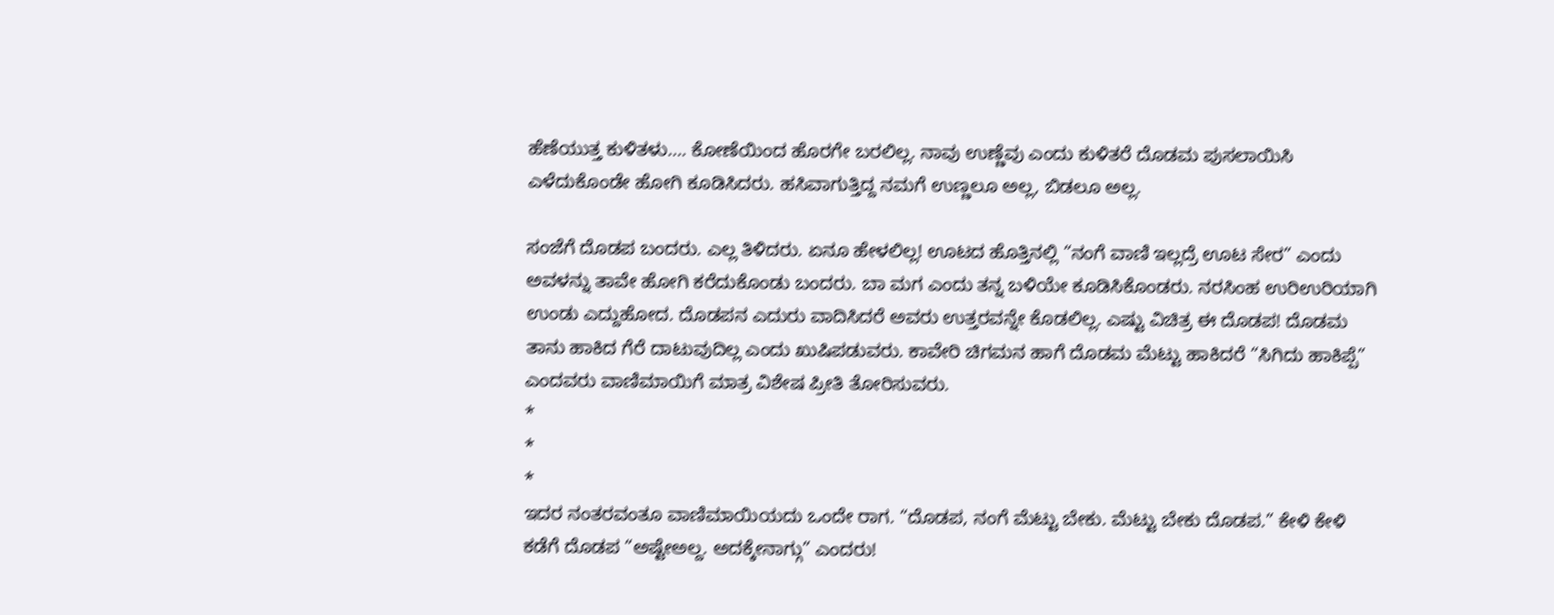ಹೆಣೆಯುತ್ತ ಕುಳಿತಳು…. ಕೋಣೆಯಿಂದ ಹೊರಗೇ ಬರಲಿಲ್ಲ. ನಾವು ಉಣ್ಣೆವು ಎಂದು ಕುಳಿತರೆ ದೊಡಮ ಪುಸಲಾಯಿಸಿ ಎಳೆದುಕೊಂಡೇ ಹೋಗಿ ಕೂಡಿಸಿದರು. ಹಸಿವಾಗುತ್ತಿದ್ದ ನಮಗೆ ಉಣ್ಣಲೂ ಅಲ್ಲ, ಬಿಡಲೂ ಅಲ್ಲ.

ಸಂಜೆಗೆ ದೊಡಪ ಬಂದರು. ಎಲ್ಲ ತಿಳಿದರು. ಏನೂ ಹೇಳಲಿಲ್ಲ! ಊಟದ ಹೊತ್ತಿನಲ್ಲಿ “ನಂಗೆ ವಾಣಿ ಇಲ್ಲದ್ರೆ ಊಟ ಸೇರ” ಎಂದು ಅವಳನ್ನು ತಾವೇ ಹೋಗಿ ಕರೆದುಕೊಂಡು ಬಂದರು. ಬಾ ಮಗ ಎಂದು ತನ್ನ ಬಳಿಯೇ ಕೂಡಿಸಿಕೊಂಡರು. ನರಸಿಂಹ ಉರಿ‌ಉರಿಯಾಗಿ ಉಂಡು ಎದ್ದುಹೋದ. ದೊಡಪನ ಎದುರು ವಾದಿಸಿದರೆ ಅವರು ಉತ್ತರವನ್ನೇ ಕೊಡಲಿಲ್ಲ. ಎಷ್ಟು ವಿಚಿತ್ರ ಈ ದೊಡಪ! ದೊಡಮ ತಾನು ಹಾಕಿದ ಗೆರೆ ದಾಟುವುದಿಲ್ಲ ಎಂದು ಖುಷಿಪಡುವರು. ಕಾವೇರಿ ಚಿಗಮನ ಹಾಗೆ ದೊಡಮ ಮೆಟ್ಟು ಹಾಕಿದರೆ “ಸಿಗಿದು ಹಾಕಿಪ್ಪೆ” ಎಂದವರು ವಾಣಿಮಾಯಿಗೆ ಮಾತ್ರ ವಿಶೇಷ ಪ್ರೀತಿ ತೋರಿಸುವರು.
*
*
*
ಇದರ ನಂತರವಂತೂ ವಾಣಿಮಾಯಿಯದು ಒಂದೇ ರಾಗ. “ದೊಡಪ, ನಂಗೆ ಮೆಟ್ಟು ಬೇಕು. ಮೆಟ್ಟು ಬೇಕು ದೊಡಪ.” ಕೇಳಿ ಕೇಳಿ ಕಡೆಗೆ ದೊಡಪ “ಅಷ್ಟೇ‌ಅಲ್ದ. ಅದಕ್ಕೇನಾಗ್ಗು” ಎಂದರು!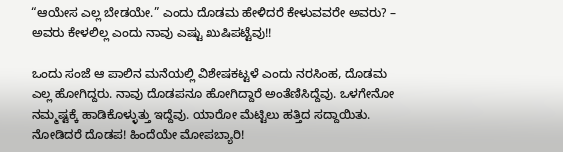“ಆಯೇಸ ಎಲ್ಲ ಬೇಡಯೇ.” ಎಂದು ದೊಡಮ ಹೇಳಿದರೆ ಕೇಳುವವರೇ ಅವರು? – ಅವರು ಕೇಳಲಿಲ್ಲ ಎಂದು ನಾವು ಎಷ್ಟು ಖುಷಿಪಟ್ಟೆವು!!

ಒಂದು ಸಂಜೆ ಆ ಪಾಲಿನ ಮನೆಯಲ್ಲಿ ವಿಶೇಷಕಟ್ಟಳೆ ಎಂದು ನರಸಿಂಹ, ದೊಡಮ ಎಲ್ಲ ಹೋಗಿದ್ದರು. ನಾವು ದೊಡಪನೂ ಹೋಗಿದ್ದಾರೆ ಅಂತೆಣಿಸಿದ್ದೆವು. ಒಳಗೇನೋ ನಮ್ಮಷ್ಟಕ್ಕೆ ಹಾಡಿಕೊಳ್ಳುತ್ತು ಇದ್ದೆವು. ಯಾರೋ ಮೆಟ್ಟಿಲು ಹತ್ತಿದ ಸದ್ದಾಯಿತು. ನೋಡಿದರೆ ದೊಡಪ! ಹಿಂದೆಯೇ ಮೋಪಬ್ಯಾರಿ!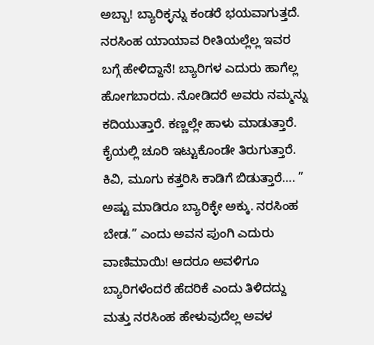ಅಬ್ಬಾ! ಬ್ಯಾರಿಕ್ಳನ್ನು ಕಂಡರೆ ಭಯವಾಗುತ್ತದೆ. ನರಸಿಂಹ ಯಾಯಾವ ರೀತಿಯಲ್ಲೆಲ್ಲ ಇವರ ಬಗ್ಗೆ ಹೇಳಿದ್ದಾನೆ! ಬ್ಯಾರಿಗಳ ಎದುರು ಹಾಗೆಲ್ಲ ಹೋಗಬಾರದು. ನೋಡಿದರೆ ಅವರು ನಮ್ಮನ್ನು ಕದಿಯುತ್ತಾರೆ. ಕಣ್ಣಲ್ಲೇ ಹಾಳು ಮಾಡುತ್ತಾರೆ. ಕೈಯಲ್ಲಿ ಚೂರಿ ಇಟ್ಟುಕೊಂಡೇ ತಿರುಗುತ್ತಾರೆ. ಕಿವಿ, ಮೂಗು ಕತ್ತರಿಸಿ ಕಾಡಿಗೆ ಬಿಡುತ್ತಾರೆ…. ” ಅಷ್ಟು ಮಾಡಿರೂ ಬ್ಯಾರಿಕ್ಳೇ ಅಕ್ಕು. ನರಸಿಂಹ ಬೇಡ.” ಎಂದು ಅವನ ಪುಂಗಿ ಎದುರು ವಾಣಿಮಾಯಿ! ಆದರೂ ಅವಳಿಗೂ ಬ್ಯಾರಿಗಳೆಂದರೆ ಹೆದರಿಕೆ ಎಂದು ತಿಳಿದದ್ದು ಮತ್ತು ನರಸಿಂಹ ಹೇಳುವುದೆಲ್ಲ ಅವಳ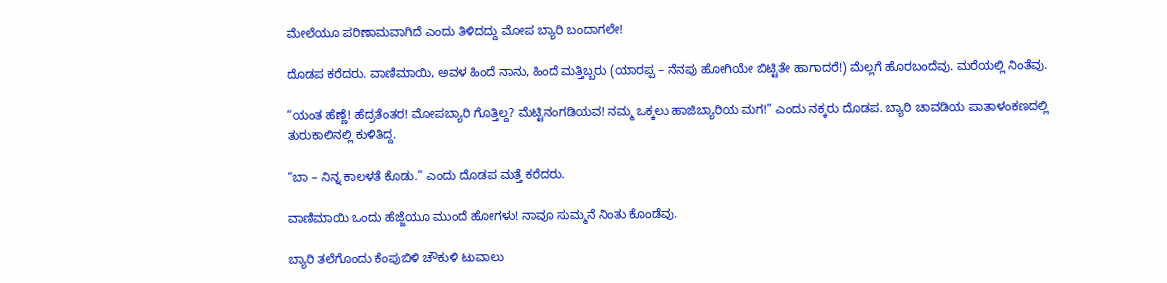ಮೇಲೆಯೂ ಪರಿಣಾಮವಾಗಿದೆ ಎಂದು ತಿಳಿದದ್ದು ಮೋಪ ಬ್ಯಾರಿ ಬಂದಾಗಲೇ!

ದೊಡಪ ಕರೆದರು. ವಾಣಿಮಾಯಿ, ಅವಳ ಹಿಂದೆ ನಾನು, ಹಿಂದೆ ಮತ್ತಿಬ್ಬರು (ಯಾರಪ್ಪ – ನೆನಪು ಹೋಗಿಯೇ ಬಿಟ್ಟಿತೇ ಹಾಗಾದರೆ!) ಮೆಲ್ಲಗೆ ಹೊರಬಂದೆವು. ಮರೆಯಲ್ಲಿ ನಿಂತೆವು.

“ಯಂತ ಹೆಣ್ಣೆ! ಹೆದ್ರತೆಂತರ! ಮೋಪಬ್ಯಾರಿ ಗೊತ್ತಿಲ್ದ? ಮೆಟ್ಟಿನಂಗಡಿಯವ! ನಮ್ಮ ಒಕ್ಕಲು ಹಾಜಿಬ್ಯಾರಿಯ ಮಗ!” ಎಂದು ನಕ್ಕರು ದೊಡಪ. ಬ್ಯಾರಿ ಚಾವಡಿಯ ಪಾತಾಳಂಕಣದಲ್ಲಿ ತುರುಕಾಲಿನಲ್ಲಿ ಕುಳಿತಿದ್ದ.

“ಬಾ – ನಿನ್ನ ಕಾಲಳತೆ ಕೊಡು.” ಎಂದು ದೊಡಪ ಮತ್ತೆ ಕರೆದರು.

ವಾಣಿಮಾಯಿ ಒಂದು ಹೆಜ್ಜೆಯೂ ಮುಂದೆ ಹೋಗಳು! ನಾವೂ ಸುಮ್ಮನೆ ನಿಂತು ಕೊಂಡೆವು.

ಬ್ಯಾರಿ ತಲೆಗೊಂದು ಕೆಂಪುಬಿಳಿ ಚೌಕುಳಿ ಟುವಾಲು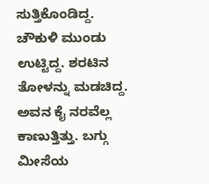ಸುತ್ತಿಕೊಂಡಿದ್ದ. ಚೌಕುಳಿ ಮುಂಡು ಉಟ್ಟಿದ್ದ. ಶರಟಿನ ತೋಳನ್ನು ಮಡಚಿದ್ದ. ಅವನ ಕೈ ನರವೆಲ್ಲ ಕಾಣುತ್ತಿತ್ತು. ಬಗ್ಗು ಮೀಸೆಯ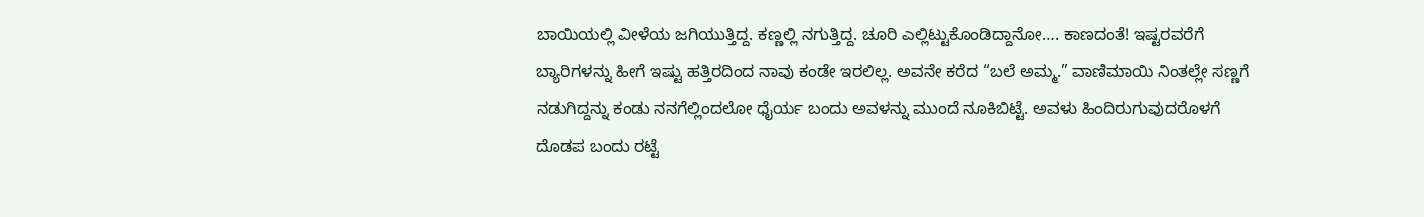ಬಾಯಿಯಲ್ಲಿ ವೀಳೆಯ ಜಗಿಯುತ್ತಿದ್ದ. ಕಣ್ಣಲ್ಲಿ ನಗುತ್ತಿದ್ದ. ಚೂರಿ ಎಲ್ಲಿಟ್ಟುಕೊಂಡಿದ್ದಾನೋ…. ಕಾಣದಂತೆ! ಇಷ್ಟರವರೆಗೆ ಬ್ಯಾರಿಗಳನ್ನು ಹೀಗೆ ಇಷ್ಟು ಹತ್ತಿರದಿಂದ ನಾವು ಕಂಡೇ ಇರಲಿಲ್ಲ. ಅವನೇ ಕರೆದ “ಬಲೆ ಅಮ್ಮ.” ವಾಣಿಮಾಯಿ ನಿಂತಲ್ಲೇ ಸಣ್ಣಗೆ ನಡುಗಿದ್ದನ್ನು ಕಂಡು ನನಗೆಲ್ಲಿಂದಲೋ ಧೈರ್ಯ ಬಂದು ಅವಳನ್ನು ಮುಂದೆ ನೂಕಿಬಿಟ್ಟೆ. ಅವಳು ಹಿಂದಿರುಗುವುದರೊಳಗೆ ದೊಡಪ ಬಂದು ರಟ್ಟೆ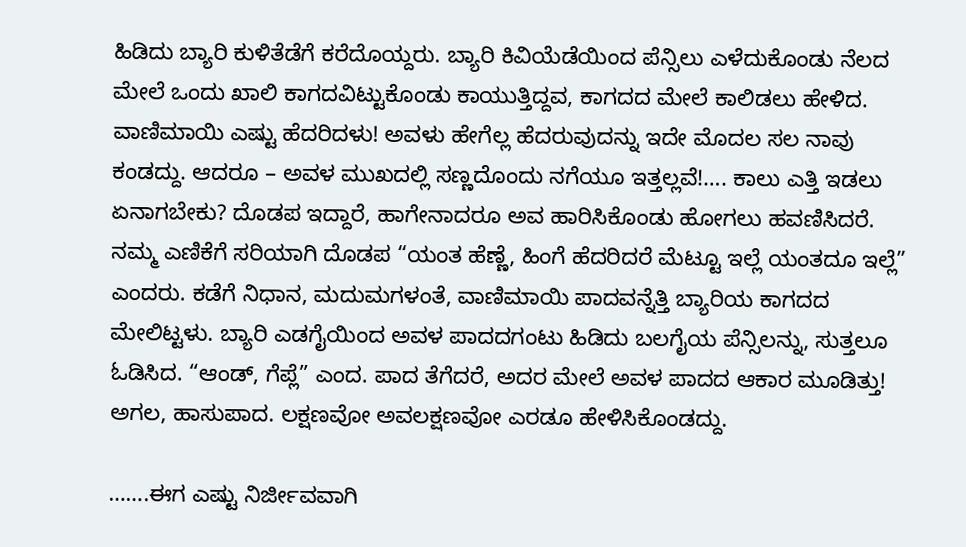ಹಿಡಿದು ಬ್ಯಾರಿ ಕುಳಿತೆಡೆಗೆ ಕರೆದೊಯ್ದರು. ಬ್ಯಾರಿ ಕಿವಿಯೆಡೆಯಿಂದ ಪೆನ್ಸಿಲು ಎಳೆದುಕೊಂಡು ನೆಲದ ಮೇಲೆ ಒಂದು ಖಾಲಿ ಕಾಗದವಿಟ್ಟುಕೊಂಡು ಕಾಯುತ್ತಿದ್ದವ, ಕಾಗದದ ಮೇಲೆ ಕಾಲಿಡಲು ಹೇಳಿದ. ವಾಣಿಮಾಯಿ ಎಷ್ಟು ಹೆದರಿದಳು! ಅವಳು ಹೇಗೆಲ್ಲ ಹೆದರುವುದನ್ನು ಇದೇ ಮೊದಲ ಸಲ ನಾವು ಕಂಡದ್ದು. ಆದರೂ – ಅವಳ ಮುಖದಲ್ಲಿ ಸಣ್ಣದೊಂದು ನಗೆಯೂ ಇತ್ತಲ್ಲವೆ!…. ಕಾಲು ಎತ್ತಿ ಇಡಲು ಏನಾಗಬೇಕು? ದೊಡಪ ಇದ್ದಾರೆ, ಹಾಗೇನಾದರೂ ಅವ ಹಾರಿಸಿಕೊಂಡು ಹೋಗಲು ಹವಣಿಸಿದರೆ. ನಮ್ಮ ಎಣಿಕೆಗೆ ಸರಿಯಾಗಿ ದೊಡಪ “ಯಂತ ಹೆಣ್ಣೆ, ಹಿಂಗೆ ಹೆದರಿದರೆ ಮೆಟ್ಟೂ ಇಲ್ಲೆ ಯಂತದೂ ಇಲ್ಲೆ” ಎಂದರು. ಕಡೆಗೆ ನಿಧಾನ, ಮದುಮಗಳಂತೆ, ವಾಣಿಮಾಯಿ ಪಾದವನ್ನೆತ್ತಿ ಬ್ಯಾರಿಯ ಕಾಗದದ ಮೇಲಿಟ್ಟಳು. ಬ್ಯಾರಿ ಎಡಗೈಯಿಂದ ಅವಳ ಪಾದದಗಂಟು ಹಿಡಿದು ಬಲಗೈಯ ಪೆನ್ಸಿಲನ್ನು, ಸುತ್ತಲೂ ಓಡಿಸಿದ. “ಆಂಡ್, ಗೆಪ್ಲೆ” ಎಂದ. ಪಾದ ತೆಗೆದರೆ, ಅದರ ಮೇಲೆ ಅವಳ ಪಾದದ ಆಕಾರ ಮೂಡಿತ್ತು! ಅಗಲ, ಹಾಸುಪಾದ. ಲಕ್ಷಣವೋ ಅವಲಕ್ಷಣವೋ ಎರಡೂ ಹೇಳಿಸಿಕೊಂಡದ್ದು.

…….ಈಗ ಎಷ್ಟು ನಿರ್ಜೀವವಾಗಿ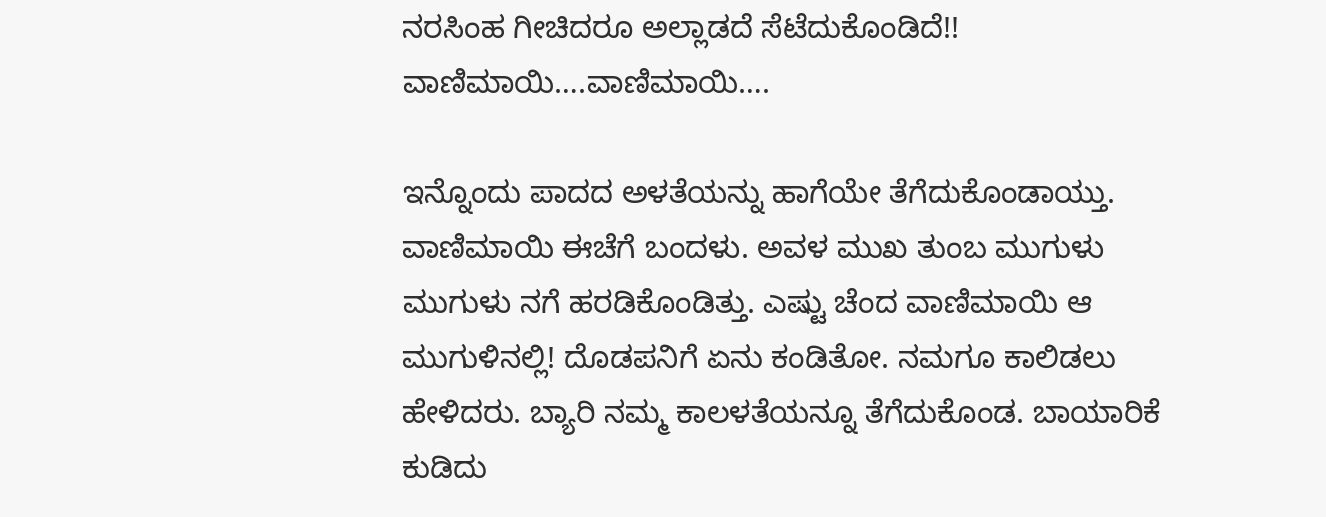ನರಸಿಂಹ ಗೀಚಿದರೂ ಅಲ್ಲಾಡದೆ ಸೆಟೆದುಕೊಂಡಿದೆ!! ವಾಣಿಮಾಯಿ….ವಾಣಿಮಾಯಿ….

ಇನ್ನೊಂದು ಪಾದದ ಅಳತೆಯನ್ನು ಹಾಗೆಯೇ ತೆಗೆದುಕೊಂಡಾಯ್ತು. ವಾಣಿಮಾಯಿ ಈಚೆಗೆ ಬಂದಳು. ಅವಳ ಮುಖ ತುಂಬ ಮುಗುಳು ಮುಗುಳು ನಗೆ ಹರಡಿಕೊಂಡಿತ್ತು. ಎಷ್ಟು ಚೆಂದ ವಾಣಿಮಾಯಿ ಆ ಮುಗುಳಿನಲ್ಲಿ! ದೊಡಪನಿಗೆ ಏನು ಕಂಡಿತೋ. ನಮಗೂ ಕಾಲಿಡಲು ಹೇಳಿದರು. ಬ್ಯಾರಿ ನಮ್ಮ ಕಾಲಳತೆಯನ್ನೂ ತೆಗೆದುಕೊಂಡ. ಬಾಯಾರಿಕೆ ಕುಡಿದು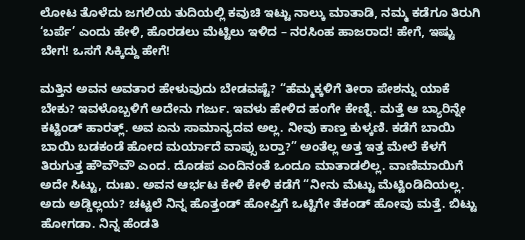ಲೋಟ ತೊಳೆದು ಜಗಲಿಯ ತುದಿಯಲ್ಲಿ ಕವುಚಿ ಇಟ್ಟು ನಾಲ್ಕು ಮಾತಾಡಿ, ನಮ್ಮ ಕಡೆಗೂ ತಿರುಗಿ ‘ಬರ್ಪೆ’ ಎಂದು ಹೇಳಿ, ಹೊರಡಲು ಮೆಟ್ಟಿಲು ಇಳಿದ – ನರಸಿಂಹ ಹಾಜರಾದ! ಹೇಗೆ, ಇಷ್ಟು ಬೇಗ! ಒಸಗೆ ಸಿಕ್ಕಿದ್ದು ಹೇಗೆ!

ಮತ್ತಿನ ಅವನ ಅವತಾರ ಹೇಳುವುದು ಬೇಡವಷ್ಟೆ? “ಹೆಮ್ಮಕ್ಕಳಿಗೆ ತೀರಾ ಪೇಶನ್ನು ಯಾಕೆ ಬೇಕು? ಇವಳೊಬ್ಬಳಿಗೆ ಅದೇನು ಗರ್ಜು. ಇವಳು ಹೇಳಿದ ಹಂಗೇ ಕೇಣ್ನಿ. ಮತ್ತೆ ಆ ಬ್ಯಾರಿನ್ನೇ ಕಟ್ಟಿಂಡ್ ಹಾರತ್ಲ್. ಅವ ಏನು ಸಾಮಾನ್ಯದವ ಅಲ್ಲ. ನೀವು ಕಾಣ್ತ ಕುಳ್ಕಣಿ. ಕಡೆಗೆ ಬಾಯಿ ಬಾಯಿ ಬಡಕಂಡೆ ಹೋದ ಮರ್ಯಾದೆ ವಾಪ್ಸು ಬರ್‍ತಾ?” ಅಂತೆಲ್ಲ ಅತ್ತ ಇತ್ತ ಮೇಲೆ ಕೆಳಗೆ ತಿರುಗುತ್ತ ಹೌವೌವೌ ಎಂದ. ದೊಡಪ ಎಂದಿನಂತೆ ಒಂದೂ ಮಾತಾಡಲಿಲ್ಲ. ವಾಣಿಮಾಯಿಗೆ ಅದೇ ಸಿಟ್ಟು, ದುಃಖ. ಅವನ ಆರ್ಭಟ ಕೇಳಿ ಕೇಳಿ ಕಡೆಗೆ “ನೀನು ಮೆಟ್ಟು ಮೆಟ್ಟಿಂಡಿದಿಯಲ್ಲ. ಅದು ಅಡ್ಡಿಲ್ಲಯ? ಚಟ್ಟಲೆ ನಿನ್ನ ಹೊತ್ತಂಡ್ ಹೋಪ್ತಿಗೆ ಒಟ್ಟಿಗೇ ತೆಕಂಡ್ ಹೋವು ಮತ್ತೆ. ಬಿಟ್ಟು ಹೋಗಡಾ. ನಿನ್ನ ಹೆಂಡತಿ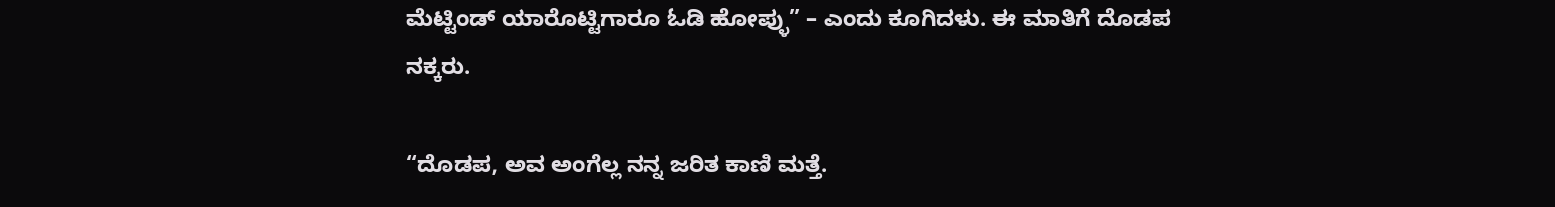ಮೆಟ್ಟಿಂಡ್ ಯಾರೊಟ್ಟಿಗಾರೂ ಓಡಿ ಹೋಪ್ಳು” – ಎಂದು ಕೂಗಿದಳು. ಈ ಮಾತಿಗೆ ದೊಡಪ ನಕ್ಕರು.

“ದೊಡಪ, ಅವ ಅಂಗೆಲ್ಲ ನನ್ನ ಜರಿತ ಕಾಣಿ ಮತ್ತೆ.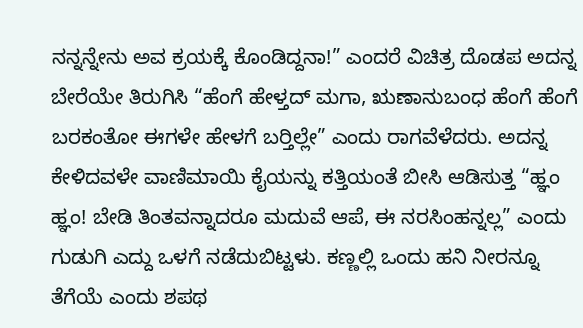ನನ್ನನ್ನೇನು ಅವ ಕ್ರಯಕ್ಕೆ ಕೊಂಡಿದ್ದನಾ!” ಎಂದರೆ ವಿಚಿತ್ರ ದೊಡಪ ಅದನ್ನ ಬೇರೆಯೇ ತಿರುಗಿಸಿ “ಹೆಂಗೆ ಹೇಳ್ತದ್ ಮಗಾ, ಋಣಾನುಬಂಧ ಹೆಂಗೆ ಹೆಂಗೆ ಬರಕಂತೋ ಈಗಳೇ ಹೇಳಗೆ ಬರ್‍ತಿಲ್ಲೇ” ಎಂದು ರಾಗವೆಳೆದರು. ಅದನ್ನ ಕೇಳಿದವಳೇ ವಾಣಿಮಾಯಿ ಕೈಯನ್ನು ಕತ್ತಿಯಂತೆ ಬೀಸಿ ಆಡಿಸುತ್ತ “ಹ್ಞಂ ಹ್ಞಂ! ಬೇಡಿ ತಿಂತವನ್ನಾದರೂ ಮದುವೆ ಆಪೆ, ಈ ನರಸಿಂಹನ್ನಲ್ಲ” ಎಂದು ಗುಡುಗಿ ಎದ್ದು ಒಳಗೆ ನಡೆದುಬಿಟ್ಟಳು. ಕಣ್ಣಲ್ಲಿ ಒಂದು ಹನಿ ನೀರನ್ನೂ ತೆಗೆಯೆ ಎಂದು ಶಪಥ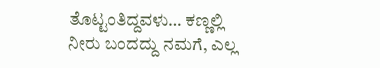ತೊಟ್ಟಂತಿದ್ದವಳು… ಕಣ್ಣಲ್ಲಿ ನೀರು ಬಂದದ್ದು ನಮಗೆ, ಎಲ್ಲ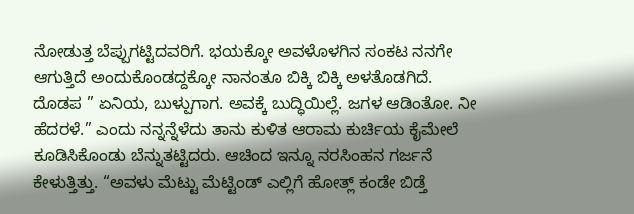ನೋಡುತ್ತ ಬೆಪ್ಪುಗಟ್ಟಿದವರಿಗೆ. ಭಯಕ್ಕೋ ಅವಳೊಳಗಿನ ಸಂಕಟ ನನಗೇ ಆಗುತ್ತಿದೆ ಅಂದುಕೊಂಡದ್ದಕ್ಕೋ ನಾನಂತೂ ಬಿಕ್ಕಿ ಬಿಕ್ಕಿ ಅಳತೊಡಗಿದೆ. ದೊಡಪ ” ಏನಿಯ, ಬುಳ್ಪುಗಾಗ. ಅವಕ್ಕೆ ಬುದ್ಧಿಯಿಲ್ಲೆ. ಜಗಳ ಆಡಿಂತೋ. ನೀ ಹೆದರಳೆ.” ಎಂದು ನನ್ನನ್ನೆಳೆದು ತಾನು ಕುಳಿತ ಆರಾಮ ಕುರ್ಚಿಯ ಕೈಮೇಲೆ ಕೂಡಿಸಿಕೊಂಡು ಬೆನ್ನುತಟ್ಟಿದರು. ಆಚಿಂದ ಇನ್ನೂ ನರಸಿಂಹನ ಗರ್ಜನೆ ಕೇಳುತ್ತಿತ್ತು. “ಅವಳು ಮೆಟ್ಟು ಮೆಟ್ಟಿಂಡ್ ಎಲ್ಲಿಗೆ ಹೋತ್ಲ್ ಕಂಡೇ ಬಿಡ್ತೆ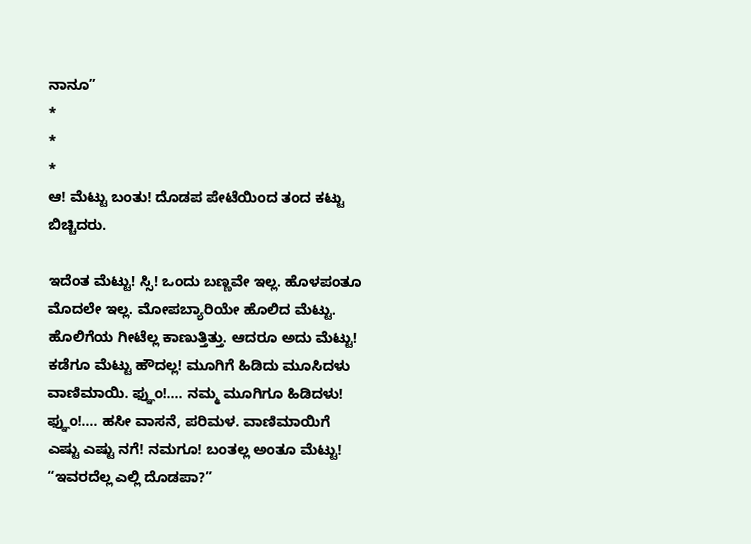ನಾನೂ”
*
*
*
ಆ! ಮೆಟ್ಟು ಬಂತು! ದೊಡಪ ಪೇಟೆಯಿಂದ ತಂದ ಕಟ್ಟು ಬಿಚ್ಚಿದರು.

ಇದೆಂತ ಮೆಟ್ಟು! ಸ್ಸಿ! ಒಂದು ಬಣ್ಣವೇ ಇಲ್ಲ. ಹೊಳಪಂತೂ ಮೊದಲೇ ಇಲ್ಲ. ಮೋಪಬ್ಯಾರಿಯೇ ಹೊಲಿದ ಮೆಟ್ಟು. ಹೊಲಿಗೆಯ ಗೀಟೆಲ್ಲ ಕಾಣುತ್ತಿತ್ತು. ಆದರೂ ಅದು ಮೆಟ್ಟು! ಕಡೆಗೂ ಮೆಟ್ಟು ಹೌದಲ್ಲ! ಮೂಗಿಗೆ ಹಿಡಿದು ಮೂಸಿದಳು ವಾಣಿಮಾಯಿ. ಫ್ಞುಂ!…. ನಮ್ಮ ಮೂಗಿಗೂ ಹಿಡಿದಳು! ಫ್ಞುಂ!…. ಹಸೀ ವಾಸನೆ, ಪರಿಮಳ. ವಾಣಿಮಾಯಿಗೆ ಎಷ್ಟು ಎಷ್ಟು ನಗೆ! ನಮಗೂ! ಬಂತಲ್ಲ ಅಂತೂ ಮೆಟ್ಟು! “ಇವರದೆಲ್ಲ ಎಲ್ಲಿ ದೊಡಪಾ?”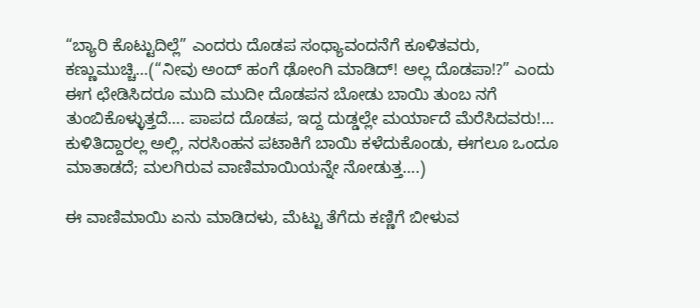“ಬ್ಯಾರಿ ಕೊಟ್ಟುದಿಲ್ಲೆ” ಎಂದರು ದೊಡಪ ಸಂಧ್ಯಾವಂದನೆಗೆ ಕೂಳಿತವರು, ಕಣ್ಣುಮುಚ್ಚಿ…(“ನೀವು ಅಂದ್ ಹಂಗೆ ಢೋಂಗಿ ಮಾಡಿದ್! ಅಲ್ಲ ದೊಡಪಾ!?” ಎಂದು ಈಗ ಛೇಡಿಸಿದರೂ ಮುದಿ ಮುದೀ ದೊಡಪನ ಬೋಡು ಬಾಯಿ ತುಂಬ ನಗೆ ತುಂಬಿಕೊಳ್ಳುತ್ತದೆ…. ಪಾಪದ ದೊಡಪ, ಇದ್ದ ದುಡ್ಡಲ್ಲೇ ಮರ್ಯಾದೆ ಮೆರೆಸಿದವರು!… ಕುಳಿತಿದ್ದಾರಲ್ಲ ಅಲ್ಲಿ, ನರಸಿಂಹನ ಪಟಾಕಿಗೆ ಬಾಯಿ ಕಳೆದುಕೊಂಡು, ಈಗಲೂ ಒಂದೂ ಮಾತಾಡದೆ; ಮಲಗಿರುವ ವಾಣಿಮಾಯಿಯನ್ನೇ ನೋಡುತ್ತ….)

ಈ ವಾಣಿಮಾಯಿ ಏನು ಮಾಡಿದಳು, ಮೆಟ್ಟು ತೆಗೆದು ಕಣ್ಣಿಗೆ ಬೀಳುವ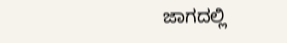ಜಾಗದಲ್ಲಿ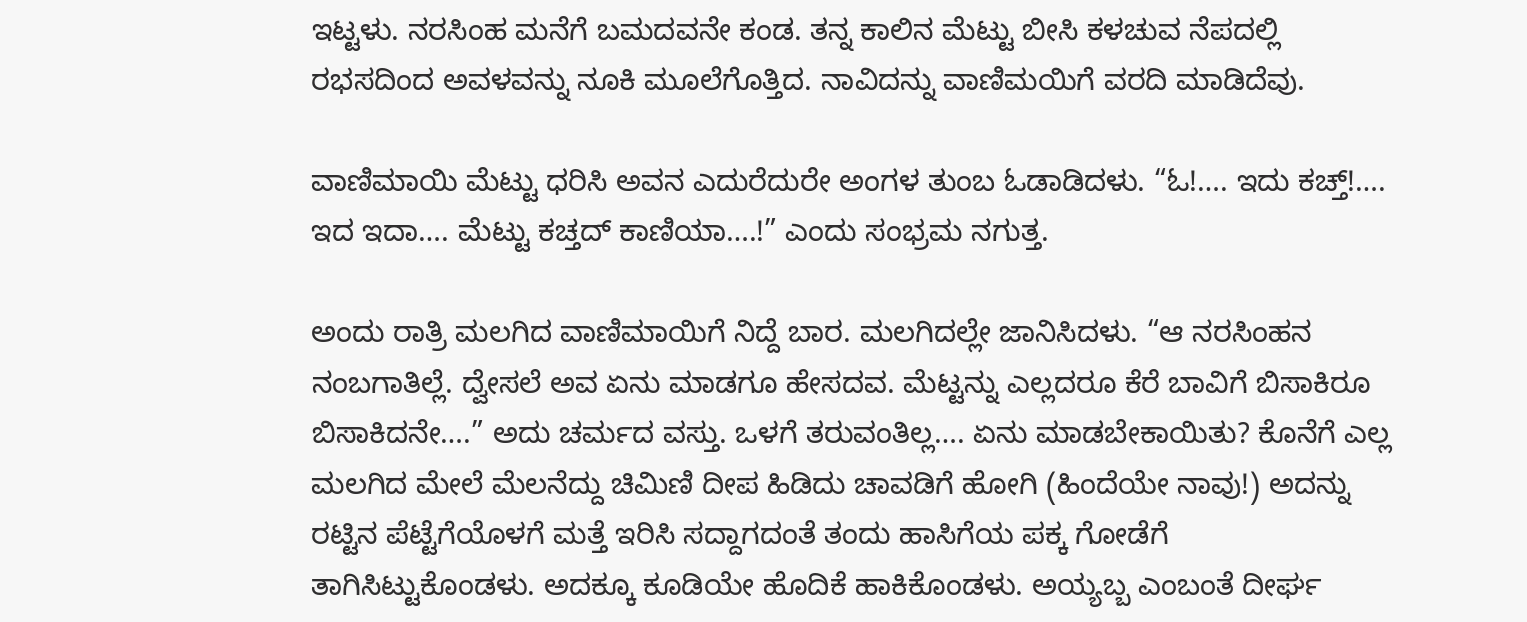ಇಟ್ಟಳು. ನರಸಿಂಹ ಮನೆಗೆ ಬಮದವನೇ ಕಂಡ. ತನ್ನ ಕಾಲಿನ ಮೆಟ್ಟು ಬೀಸಿ ಕಳಚುವ ನೆಪದಲ್ಲಿ ರಭಸದಿಂದ ಅವಳವನ್ನು ನೂಕಿ ಮೂಲೆಗೊತ್ತಿದ. ನಾವಿದನ್ನು ವಾಣಿಮಯಿಗೆ ವರದಿ ಮಾಡಿದೆವು.

ವಾಣಿಮಾಯಿ ಮೆಟ್ಟು ಧರಿಸಿ ಅವನ ಎದುರೆದುರೇ ಅಂಗಳ ತುಂಬ ಓಡಾಡಿದಳು. “ಓ!…. ಇದು ಕಚ್ತ್!…. ಇದ ಇದಾ…. ಮೆಟ್ಟು ಕಚ್ತದ್ ಕಾಣಿಯಾ….!” ಎಂದು ಸಂಭ್ರಮ ನಗುತ್ತ.

ಅಂದು ರಾತ್ರಿ ಮಲಗಿದ ವಾಣಿಮಾಯಿಗೆ ನಿದ್ದೆ ಬಾರ. ಮಲಗಿದಲ್ಲೇ ಜಾನಿಸಿದಳು. “ಆ ನರಸಿಂಹನ ನಂಬಗಾತಿಲ್ಲೆ. ದ್ವೇಸಲೆ ಅವ ಏನು ಮಾಡಗೂ ಹೇಸದವ. ಮೆಟ್ಟನ್ನು ಎಲ್ಲದರೂ ಕೆರೆ ಬಾವಿಗೆ ಬಿಸಾಕಿರೂ ಬಿಸಾಕಿದನೇ….” ಅದು ಚರ್ಮದ ವಸ್ತು. ಒಳಗೆ ತರುವಂತಿಲ್ಲ…. ಏನು ಮಾಡಬೇಕಾಯಿತು? ಕೊನೆಗೆ ಎಲ್ಲ ಮಲಗಿದ ಮೇಲೆ ಮೆಲನೆದ್ದು ಚಿಮಿಣಿ ದೀಪ ಹಿಡಿದು ಚಾವಡಿಗೆ ಹೋಗಿ (ಹಿಂದೆಯೇ ನಾವು!) ಅದನ್ನು ರಟ್ಟಿನ ಪೆಟ್ಟೆಗೆಯೊಳಗೆ ಮತ್ತೆ ಇರಿಸಿ ಸದ್ದಾಗದಂತೆ ತಂದು ಹಾಸಿಗೆಯ ಪಕ್ಕ ಗೋಡೆಗೆ ತಾಗಿಸಿಟ್ಟುಕೊಂಡಳು. ಅದಕ್ಕೂ ಕೂಡಿಯೇ ಹೊದಿಕೆ ಹಾಕಿಕೊಂಡಳು. ಅಯ್ಯಬ್ಬ ಎಂಬಂತೆ ದೀರ್ಘ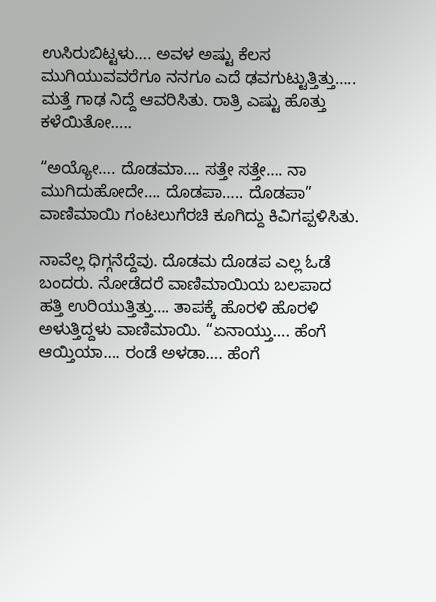ಉಸಿರುಬಿಟ್ಟಳು…. ಅವಳ ಅಷ್ಟು ಕೆಲಸ ಮುಗಿಯುವವರೆಗೂ ನನಗೂ ಎದೆ ಢವಗುಟ್ಟುತ್ತಿತ್ತು….. ಮತ್ತೆ ಗಾಢ ನಿದ್ದೆ ಆವರಿಸಿತು. ರಾತ್ರಿ ಎಷ್ಟು ಹೊತ್ತು ಕಳೆಯಿತೋ…..

“ಅಯ್ಯೋ…. ದೊಡಮಾ…. ಸತ್ತೇ ಸತ್ತೇ…. ನಾ ಮುಗಿದುಹೋದೇ…. ದೊಡಪಾ….. ದೊಡಪಾ” ವಾಣಿಮಾಯಿ ಗಂಟಲುಗೆರಚಿ ಕೂಗಿದ್ದು ಕಿವಿಗಪ್ಪಳಿಸಿತು.

ನಾವೆಲ್ಲ ಧಿಗ್ಗನೆದ್ದೆವು. ದೊಡಮ ದೊಡಪ ಎಲ್ಲ ಓಡೆ ಬಂದರು. ನೋಡೆದರೆ ವಾಣಿಮಾಯಿಯ ಬಲಪಾದ ಹತ್ತಿ ಉರಿಯುತ್ತಿತ್ತು…. ತಾಪಕ್ಕೆ ಹೊರಳಿ ಹೊರಳಿ ಅಳುತ್ತಿದ್ದಳು ವಾಣಿಮಾಯಿ. “ಏನಾಯ್ತು…. ಹೆಂಗೆ ಆಯ್ತಿಯಾ…. ರಂಡೆ ಅಳಡಾ…. ಹೆಂಗೆ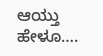ಆಯ್ತು ಹೇಳೂ….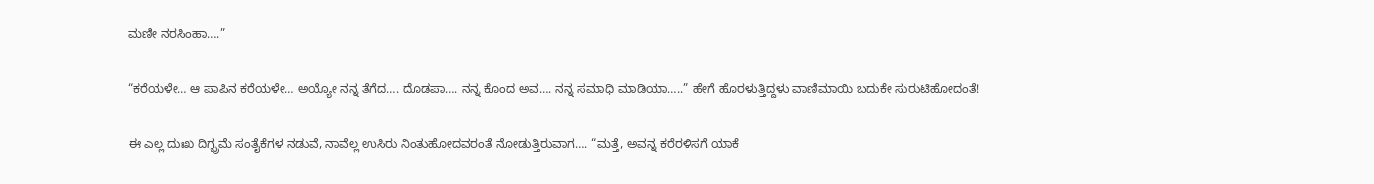ಮಣೀ ನರಸಿಂಹಾ….”

“ಕರೆಯಳೇ… ಆ ಪಾಪಿನ ಕರೆಯಳೇ… ಅಯ್ಯೋ ನನ್ನ ತೆಗೆದ…. ದೊಡಪಾ…. ನನ್ನ ಕೊಂದ ಅವ…. ನನ್ನ ಸಮಾಧಿ ಮಾಡಿಯಾ…..” ಹೇಗೆ ಹೊರಳುತ್ತಿದ್ದಳು ವಾಣಿಮಾಯಿ ಬದುಕೇ ಸುರುಟಿಹೋದಂತೆ!

ಈ ಎಲ್ಲ ದುಃಖ ದಿಗ್ಭ್ರಮೆ ಸಂತೈಕೆಗಳ ನಡುವೆ, ನಾವೆಲ್ಲ ಉಸಿರು ನಿಂತುಹೋದವರಂತೆ ನೋಡುತ್ತಿರುವಾಗ…. “ಮತ್ತೆ, ಅವನ್ನ ಕರೆರಳಿಸಗೆ ಯಾಕೆ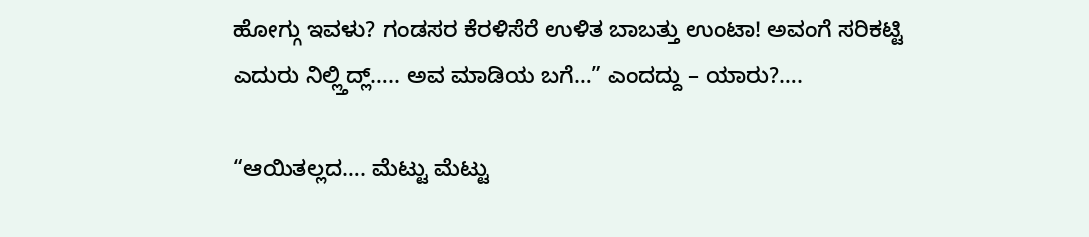ಹೋಗ್ಗು ಇವಳು? ಗಂಡಸರ ಕೆರಳಿಸೆರೆ ಉಳಿತ ಬಾಬತ್ತು ಉಂಟಾ! ಅವಂಗೆ ಸರಿಕಟ್ಟಿ ಎದುರು ನಿಲ್ಲ್ತಿದ್ಲ್….. ಅವ ಮಾಡಿಯ ಬಗೆ…” ಎಂದದ್ದು – ಯಾರು?….

“ಆಯಿತಲ್ಲದ…. ಮೆಟ್ಟು ಮೆಟ್ಟು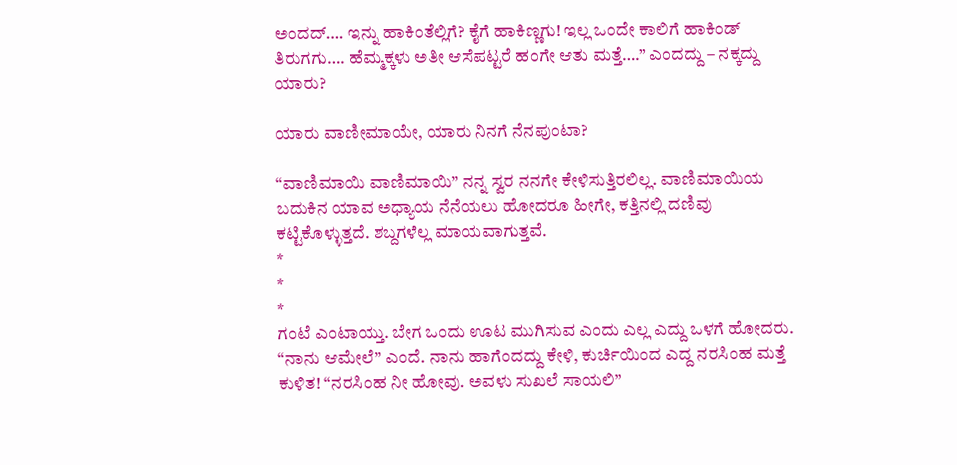ಅಂದದ್…. ಇನ್ನು ಹಾಕಿಂತೆಲ್ಲಿಗೆ? ಕೈಗೆ ಹಾಕಿಣ್ಣಗು! ಇಲ್ಲ ಒಂದೇ ಕಾಲಿಗೆ ಹಾಕಿಂಡ್ ತಿರುಗಗು…. ಹೆಮ್ಮಕ್ಕಳು ಅತೀ ಆಸೆಪಟ್ಟರೆ ಹಂಗೇ ಆತು ಮತ್ತೆ….” ಎಂದದ್ದು – ನಕ್ಕದ್ದು ಯಾರು?

ಯಾರು ವಾಣೀಮಾಯೇ, ಯಾರು ನಿನಗೆ ನೆನಪುಂಟಾ?

“ವಾಣಿಮಾಯಿ ವಾಣಿಮಾಯಿ” ನನ್ನ ಸ್ವರ ನನಗೇ ಕೇಳಿಸುತ್ತಿರಲಿಲ್ಲ. ವಾಣಿಮಾಯಿಯ ಬದುಕಿನ ಯಾವ ಅಧ್ಯಾಯ ನೆನೆಯಲು ಹೋದರೂ ಹೀಗೇ, ಕತ್ತಿನಲ್ಲಿ ದಣಿವು ಕಟ್ಟಿಕೊಳ್ಳುತ್ತದೆ. ಶಬ್ದಗಳೆಲ್ಲ ಮಾಯವಾಗುತ್ತವೆ.
*
*
*
ಗಂಟೆ ಎಂಟಾಯ್ತು. ಬೇಗ ಒಂದು ಊಟ ಮುಗಿಸುವ ಎಂದು ಎಲ್ಲ ಎದ್ದು ಒಳಗೆ ಹೋದರು. “ನಾನು ಆಮೇಲೆ” ಎಂದೆ. ನಾನು ಹಾಗೆಂದದ್ದು ಕೇಳಿ, ಕುರ್ಚಿಯಿಂದ ಎದ್ದ ನರಸಿಂಹ ಮತ್ತೆ ಕುಳಿತ! “ನರಸಿಂಹ ನೀ ಹೋವು. ಅವಳು ಸುಖಲೆ ಸಾಯಲಿ”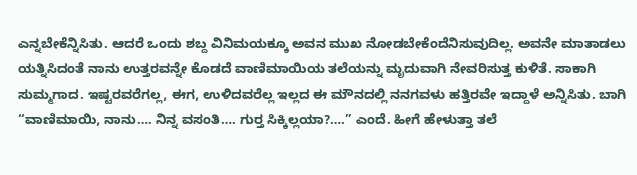ಎನ್ನಬೇಕೆನ್ನಿಸಿತು. ಆದರೆ ಒಂದು ಶಬ್ದ ವಿನಿಮಯಕ್ಕೂ ಅವನ ಮುಖ ನೋಡಬೇಕೆಂದೆನಿಸುವುದಿಲ್ಲ. ಅವನೇ ಮಾತಾಡಲು ಯತ್ನಿಸಿದಂತೆ ನಾನು ಉತ್ತರವನ್ನೇ ಕೊಡದೆ ವಾಣಿಮಾಯಿಯ ತಲೆಯನ್ನು ಮೃದುವಾಗಿ ನೇವರಿಸುತ್ತ ಕುಳಿತೆ. ಸಾಕಾಗಿ ಸುಮ್ಮಗಾದ. ಇಷ್ಟರವರೆಗಲ್ಲ, ಈಗ, ಉಳಿದವರೆಲ್ಲ ಇಲ್ಲದ ಈ ಮೌನದಲ್ಲಿ ನನಗವಳು ಹತ್ತಿರವೇ ಇದ್ದಾಳೆ ಅನ್ನಿಸಿತು. ಬಾಗಿ “ವಾಣಿಮಾಯಿ, ನಾನು…. ನಿನ್ನ ವಸಂತಿ…. ಗುರ್‍ತ ಸಿಕ್ಕಿಲ್ಲಯಾ?….” ಎಂದೆ. ಹೀಗೆ ಹೇಳುತ್ತಾ ತಲೆ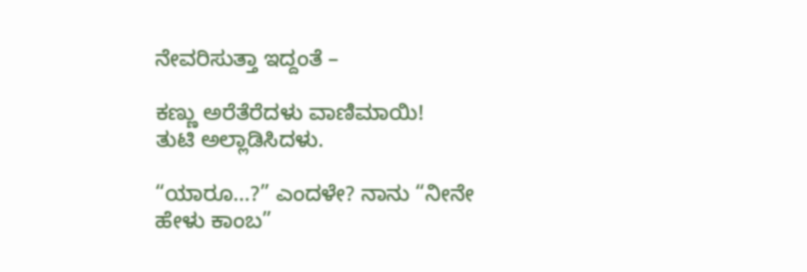ನೇವರಿಸುತ್ತಾ ಇದ್ದಂತೆ –

ಕಣ್ಣು ಅರೆತೆರೆದಳು ವಾಣಿಮಾಯಿ!
ತುಟಿ ಅಲ್ಲಾಡಿಸಿದಳು.

“ಯಾರೂ…?” ಎಂದಳೇ? ನಾನು “ನೀನೇ ಹೇಳು ಕಾಂಬ”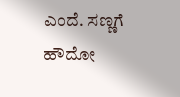ಎಂದೆ. ಸಣ್ಣಗೆ ಹೌದೋ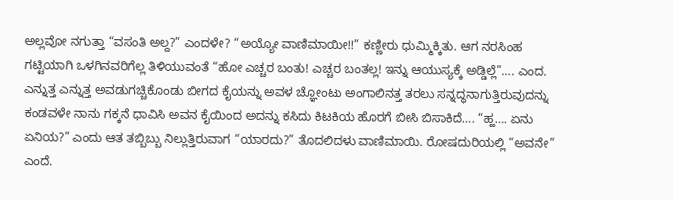ಅಲ್ಲವೋ ನಗುತ್ತಾ “ವಸಂತಿ ಅಲ್ದ?” ಎಂದಳೇ? “ಅಯ್ಯೋ ವಾಣಿಮಾಯೀ!!” ಕಣ್ಣೀರು ಧುಮ್ಮಿಕ್ಕಿತು. ಆಗ ನರಸಿಂಹ ಗಟ್ಟಿಯಾಗಿ ಒಳಗಿನವರಿಗೆಲ್ಲ ತಿಳಿಯುವಂತೆ “ಹೋ ಎಚ್ಚರ ಬಂತು! ಎಚ್ಚರ ಬಂತಲ್ಲ! ಇನ್ನು ಆಯುಸ್ಯಕ್ಕೆ ಅಡ್ಡಿಲ್ಲೆ”…. ಎಂದ. ಎನ್ನುತ್ತ ಎನ್ನುತ್ತ ಅವಡುಗಚ್ಚಿಕೊಂಡು ಬೀಗದ ಕೈಯನ್ನು ಅವಳ ಚ್ಞೋಂಟು ಅಂಗಾಲಿನತ್ತ ತರಲು ಸನ್ನದ್ಧನಾಗುತ್ತಿರುವುದನ್ನು ಕಂಡವಳೇ ನಾನು ಗಕ್ಕನೆ ಧಾವಿಸಿ ಅವನ ಕೈಯಿಂದ ಅದನ್ನು ಕಸಿದು ಕಿಟಕಿಯ ಹೊರಗೆ ಬೀಸಿ ಬಿಸಾಕಿದೆ…. “ಹ್ಹ…. ಏನು ಏನಿಯ?” ಎಂದು ಆತ ತಬ್ಬಿಬ್ಬು ನಿಲ್ಲುತ್ತಿರುವಾಗ “ಯಾರದು?” ತೊದಲಿದಳು ವಾಣಿಮಾಯಿ. ರೋಷದುರಿಯಲ್ಲಿ “ಅವನೇ” ಎಂದೆ.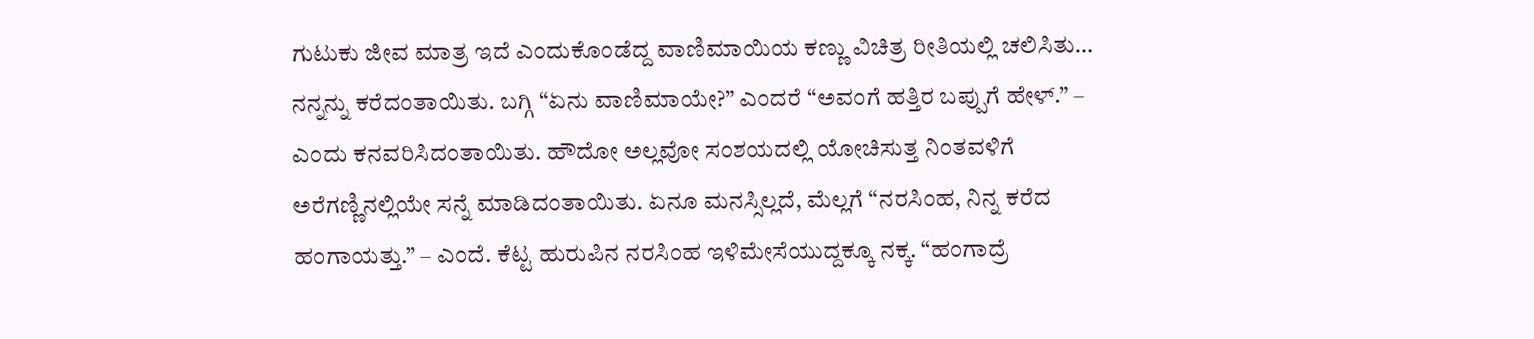ಗುಟುಕು ಜೀವ ಮಾತ್ರ ಇದೆ ಎಂದುಕೊಂಡೆದ್ದ ವಾಣಿಮಾಯಿಯ ಕಣ್ಣು ವಿಚಿತ್ರ ರೀತಿಯಲ್ಲಿ ಚಲಿಸಿತು… ನನ್ನನ್ನು ಕರೆದಂತಾಯಿತು. ಬಗ್ಗಿ “ಏನು ವಾಣಿಮಾಯೇ?” ಎಂದರೆ “ಅವಂಗೆ ಹತ್ತಿರ ಬಪ್ಪುಗೆ ಹೇಳ್.” – ಎಂದು ಕನವರಿಸಿದಂತಾಯಿತು. ಹೌದೋ ಅಲ್ಲವೋ ಸಂಶಯದಲ್ಲಿ ಯೋಚಿಸುತ್ತ ನಿಂತವಳಿಗೆ ಅರೆಗಣ್ಣಿನಲ್ಲಿಯೇ ಸನ್ನೆ ಮಾಡಿದಂತಾಯಿತು. ಏನೂ ಮನಸ್ಸಿಲ್ಲದೆ, ಮೆಲ್ಲಗೆ “ನರಸಿಂಹ, ನಿನ್ನ ಕರೆದ ಹಂಗಾಯತ್ತು.” – ಎಂದೆ. ಕೆಟ್ಟ ಹುರುಪಿನ ನರಸಿಂಹ ಇಳಿಮೇಸೆಯುದ್ದಕ್ಕೂ ನಕ್ಕ. “ಹಂಗಾದ್ರೆ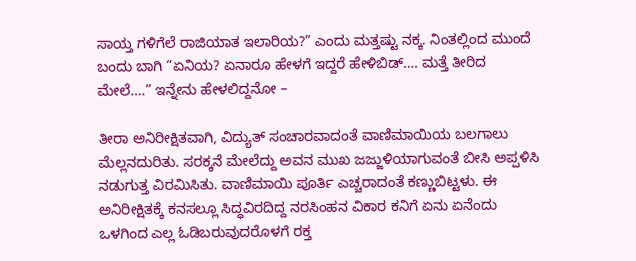ಸಾಯ್ತ ಗಳಿಗೆಲೆ ರಾಜಿಯಾತ ಇಲಾರಿಯ?” ಎಂದು ಮತ್ತಷ್ಟು ನಕ್ಕ. ನಿಂತಲ್ಲಿಂದ ಮುಂದೆ ಬಂದು ಬಾಗಿ “ಏನಿಯ? ಏನಾರೂ ಹೇಳಗೆ ಇದ್ದರೆ ಹೇಳಿಬಿಡ್…. ಮತ್ತೆ ತೀರಿದ ಮೇಲೆ….” ಇನ್ನೇನು ಹೇಳಲಿದ್ದನೋ –

ತೀರಾ ಅನಿರೀಕ್ಷಿತವಾಗಿ, ವಿದ್ಯುತ್ ಸಂಚಾರವಾದಂತೆ ವಾಣಿಮಾಯಿಯ ಬಲಗಾಲು ಮೆಲ್ಲನದುರಿತು. ಸರಕ್ಕನೆ ಮೇಲೆದ್ದು ಅವನ ಮುಖ ಜಜ್ಜುಳಿಯಾಗುವಂತೆ ಬೀಸಿ ಅಪ್ಪಳಿಸಿ ನಡುಗುತ್ತ ವಿರಮಿಸಿತು. ವಾಣಿಮಾಯಿ ಪೂರ್ತಿ ಎಚ್ಚರಾದಂತೆ ಕಣ್ಣುಬಿಟ್ಟಳು. ಈ ಅನಿರೀಕ್ಷಿತಕ್ಕೆ ಕನಸಲ್ಲೂ ಸಿದ್ಧವಿರದಿದ್ದ ನರಸಿಂಹನ ವಿಕಾರ ಕನಿಗೆ ಏನು ಏನೆಂದು ಒಳಗಿಂದ ಎಲ್ಲ ಓಡಿಬರುವುದರೊಳಗೆ ರಕ್ತ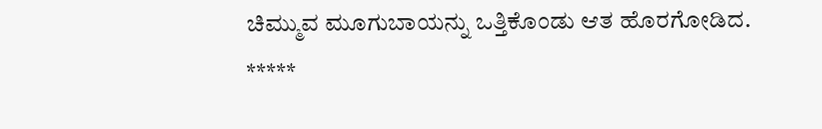ಚಿಮ್ಮುವ ಮೂಗುಬಾಯನ್ನು ಒತ್ತಿಕೊಂಡು ಆತ ಹೊರಗೋಡಿದ.
*****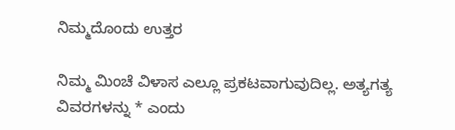ನಿಮ್ಮದೊಂದು ಉತ್ತರ

ನಿಮ್ಮ ಮಿಂಚೆ ವಿಳಾಸ ಎಲ್ಲೂ ಪ್ರಕಟವಾಗುವುದಿಲ್ಲ. ಅತ್ಯಗತ್ಯ ವಿವರಗಳನ್ನು * ಎಂದು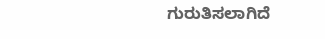ಗುರುತಿಸಲಾಗಿದೆ